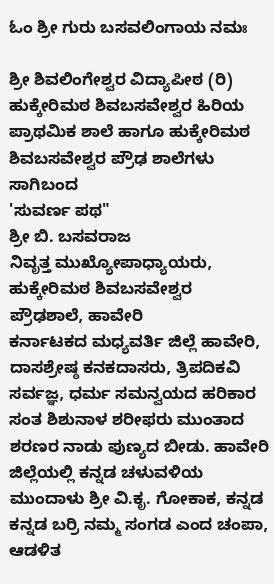ಓಂ ಶ್ರೀ ಗುರು ಬಸವಲಿಂಗಾಯ ನಮಃ

ಶ್ರೀ ಶಿವಲಿಂಗೇಶ್ವರ ವಿದ್ಯಾಪೀಠ (ರಿ)
ಹುಕ್ಕೇರಿಮಠ ಶಿವಬಸವೇಶ್ವರ ಹಿರಿಯ ಪ್ರಾಥಮಿಕ ಶಾಲೆ ಹಾಗೂ ಹುಕ್ಕೇರಿಮಠ ಶಿವಬಸವೇಶ್ವರ ಪ್ರೌಢ ಶಾಲೆಗಳು ಸಾಗಿಬಂದ
'ಸುವರ್ಣ ಪಥ"
ಶ್ರೀ ಬಿ. ಬಸವರಾಜ
ನಿವೃತ್ತ ಮುಖ್ಯೋಪಾಧ್ಯಾಯರು,
ಹುಕ್ಕೇರಿಮಠ ಶಿವಬಸವೇಶ್ವರ ಪ್ರೌಢಶಾಲೆ, ಹಾವೇರಿ
ಕರ್ನಾಟಕದ ಮಧ್ಯವರ್ತಿ ಜಿಲ್ಲೆ ಹಾವೇರಿ, ದಾಸಶ್ರೇಷ್ಠ ಕನಕದಾಸರು, ತ್ರಿಪದಿಕವಿ ಸರ್ವಜ್ಞ, ಧರ್ಮ ಸಮನ್ವಯದ ಹರಿಕಾರ ಸಂತ ಶಿಶುನಾಳ ಶರೀಫರು ಮುಂತಾದ ಶರಣರ ನಾಡು ಪುಣ್ಯದ ಬೀಡು. ಹಾವೇರಿ ಜಿಲ್ಲೆಯಲ್ಲಿ ಕನ್ನಡ ಚಳುವಳಿಯ ಮುಂದಾಳು ಶ್ರೀ ವಿ.ಕೃ. ಗೋಕಾಕ, ಕನ್ನಡ ಕನ್ನಡ ಬರ್ರಿ ನಮ್ಮ ಸಂಗಡ ಎಂದ ಚಂಪಾ, ಆಡಳಿತ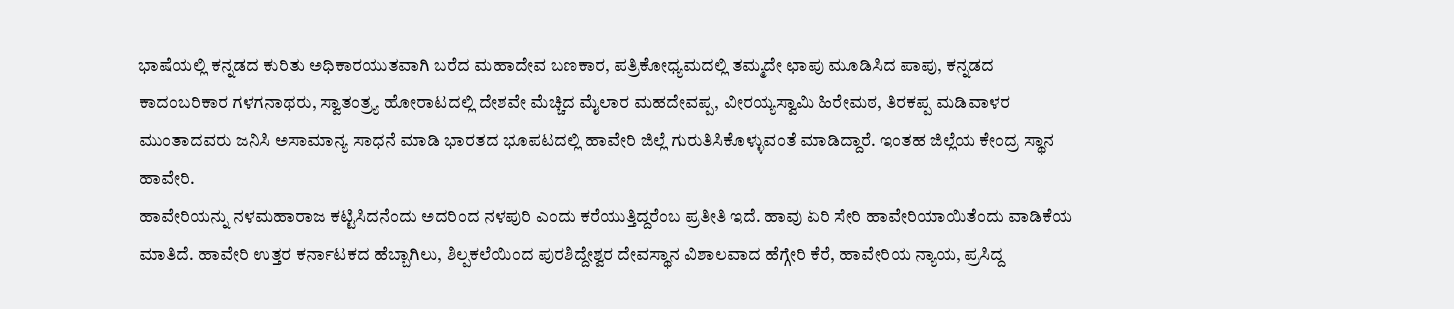ಭಾಷೆಯಲ್ಲಿ ಕನ್ನಡದ ಕುರಿತು ಅಧಿಕಾರಯುತವಾಗಿ ಬರೆದ ಮಹಾದೇವ ಬಣಕಾರ, ಪತ್ರಿಕೋಧ್ಯಮದಲ್ಲಿ ತಮ್ಮದೇ ಛಾಪು ಮೂಡಿಸಿದ ಪಾಪು, ಕನ್ನಡದ ಕಾದಂಬರಿಕಾರ ಗಳಗನಾಥರು, ಸ್ವಾತಂತ್ರ್ಯ ಹೋರಾಟದಲ್ಲಿ ದೇಶವೇ ಮೆಚ್ಚಿದ ಮೈಲಾರ ಮಹದೇವಪ್ಪ, ವೀರಯ್ಯಸ್ವಾಮಿ ಹಿರೇಮಠ, ತಿರಕಪ್ಪ ಮಡಿವಾಳರ ಮುಂತಾದವರು ಜನಿಸಿ ಅಸಾಮಾನ್ಯ ಸಾಧನೆ ಮಾಡಿ ಭಾರತದ ಭೂಪಟದಲ್ಲಿ ಹಾವೇರಿ ಜಿಲ್ಲೆ ಗುರುತಿಸಿಕೊಳ್ಳುವಂತೆ ಮಾಡಿದ್ದಾರೆ. ಇಂತಹ ಜಿಲ್ಲೆಯ ಕೇಂದ್ರ ಸ್ಥಾನ ಹಾವೇರಿ.
ಹಾವೇರಿಯನ್ನು ನಳಮಹಾರಾಜ ಕಟ್ಟಿಸಿದನೆಂದು ಅದರಿಂದ ನಳಪುರಿ ಎಂದು ಕರೆಯುತ್ತಿದ್ದರೆಂಬ ಪ್ರತೀತಿ ಇದೆ. ಹಾವು ಏರಿ ಸೇರಿ ಹಾವೇರಿಯಾಯಿತೆಂದು ವಾಡಿಕೆಯ ಮಾತಿದೆ. ಹಾವೇರಿ ಉತ್ತರ ಕರ್ನಾಟಕದ ಹೆಬ್ಬಾಗಿಲು, ಶಿಲ್ಪಕಲೆಯಿಂದ ಪುರಶಿದ್ದೇಶ್ವರ ದೇವಸ್ಥಾನ ವಿಶಾಲವಾದ ಹೆಗ್ಗೇರಿ ಕೆರೆ, ಹಾವೇರಿಯ ನ್ಯಾಯ, ಪ್ರಸಿದ್ದ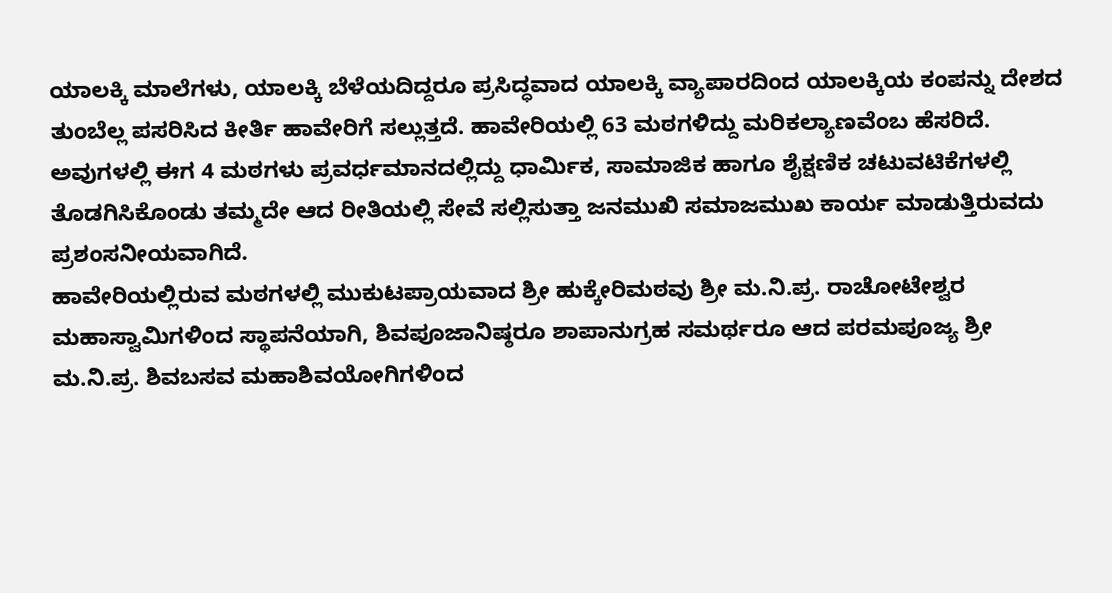ಯಾಲಕ್ಕಿ ಮಾಲೆಗಳು, ಯಾಲಕ್ಕಿ ಬೆಳೆಯದಿದ್ದರೂ ಪ್ರಸಿದ್ಧವಾದ ಯಾಲಕ್ಕಿ ವ್ಯಾಪಾರದಿಂದ ಯಾಲಕ್ಕಿಯ ಕಂಪನ್ನು ದೇಶದ ತುಂಬೆಲ್ಲ ಪಸರಿಸಿದ ಕೀರ್ತಿ ಹಾವೇರಿಗೆ ಸಲ್ಲುತ್ತದೆ. ಹಾವೇರಿಯಲ್ಲಿ 63 ಮಠಗಳಿದ್ದು ಮರಿಕಲ್ಯಾಣವೆಂಬ ಹೆಸರಿದೆ. ಅವುಗಳಲ್ಲಿ ಈಗ 4 ಮಠಗಳು ಪ್ರವರ್ಧಮಾನದಲ್ಲಿದ್ದು ಧಾರ್ಮಿಕ, ಸಾಮಾಜಿಕ ಹಾಗೂ ಶೈಕ್ಷಣಿಕ ಚಟುವಟಿಕೆಗಳಲ್ಲಿ ತೊಡಗಿಸಿಕೊಂಡು ತಮ್ಮದೇ ಆದ ರೀತಿಯಲ್ಲಿ ಸೇವೆ ಸಲ್ಲಿಸುತ್ತಾ ಜನಮುಖಿ ಸಮಾಜಮುಖ ಕಾರ್ಯ ಮಾಡುತ್ತಿರುವದು ಪ್ರಶಂಸನೀಯವಾಗಿದೆ.
ಹಾವೇರಿಯಲ್ಲಿರುವ ಮಠಗಳಲ್ಲಿ ಮುಕುಟಪ್ರಾಯವಾದ ಶ್ರೀ ಹುಕ್ಕೇರಿಮಠವು ಶ್ರೀ ಮ.ನಿ.ಪ್ರ. ರಾಚೋಟೇಶ್ವರ ಮಹಾಸ್ವಾಮಿಗಳಿಂದ ಸ್ಥಾಪನೆಯಾಗಿ, ಶಿವಪೂಜಾನಿಷ್ಠರೂ ಶಾಪಾನುಗ್ರಹ ಸಮರ್ಥರೂ ಆದ ಪರಮಪೂಜ್ಯ ಶ್ರೀ ಮ.ನಿ.ಪ್ರ. ಶಿವಬಸವ ಮಹಾಶಿವಯೋಗಿಗಳಿಂದ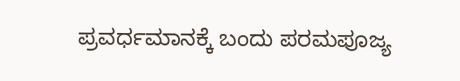ಪ್ರವರ್ಧಮಾನಕ್ಕೆ ಬಂದು ಪರಮಪೂಜ್ಯ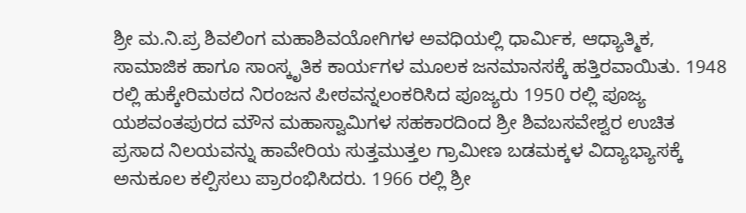ಶ್ರೀ ಮ.ನಿ.ಪ್ರ ಶಿವಲಿಂಗ ಮಹಾಶಿವಯೋಗಿಗಳ ಅವಧಿಯಲ್ಲಿ ಧಾರ್ಮಿಕ, ಆಧ್ಯಾತ್ಮಿಕ, ಸಾಮಾಜಿಕ ಹಾಗೂ ಸಾಂಸ್ಕೃತಿಕ ಕಾರ್ಯಗಳ ಮೂಲಕ ಜನಮಾನಸಕ್ಕೆ ಹತ್ತಿರವಾಯಿತು. 1948 ರಲ್ಲಿ ಹುಕ್ಕೇರಿಮಠದ ನಿರಂಜನ ಪೀಠವನ್ನಲಂಕರಿಸಿದ ಪೂಜ್ಯರು 1950 ರಲ್ಲಿ ಪೂಜ್ಯ ಯಶವಂತಪುರದ ಮೌನ ಮಹಾಸ್ವಾಮಿಗಳ ಸಹಕಾರದಿಂದ ಶ್ರೀ ಶಿವಬಸವೇಶ್ವರ ಉಚಿತ ಪ್ರಸಾದ ನಿಲಯವನ್ನು ಹಾವೇರಿಯ ಸುತ್ತಮುತ್ತಲ ಗ್ರಾಮೀಣ ಬಡಮಕ್ಕಳ ವಿದ್ಯಾಭ್ಯಾಸಕ್ಕೆ ಅನುಕೂಲ ಕಲ್ಪಿಸಲು ಪ್ರಾರಂಭಿಸಿದರು. 1966 ರಲ್ಲಿ ಶ್ರೀ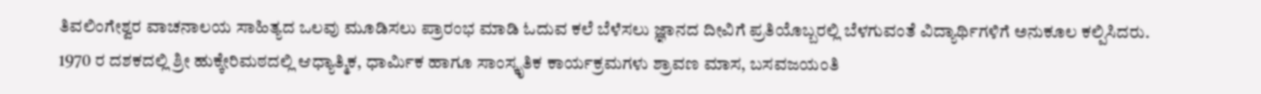ತಿವಲಿಂಗೇಶ್ವರ ವಾಚನಾಲಯ ಸಾಹಿತ್ಯದ ಒಲವು ಮೂಡಿಸಲು ಪ್ರಾರಂಭ ಮಾಡಿ ಓದುವ ಕಲೆ ಬೆಳೆಸಲು ಜ್ಞಾನದ ದೀವಿಗೆ ಪ್ರತಿಯೊಬ್ಬರಲ್ಲಿ ಬೆಳಗುವಂತೆ ವಿದ್ಯಾರ್ಥಿಗಳಿಗೆ ಅನುಕೂಲ ಕಲ್ಪಿಸಿದರು.
1970 ರ ದಶಕದಲ್ಲಿ ಶ್ರೀ ಹುಕ್ಕೇರಿಮಠದಲ್ಲಿ ಆಧ್ಯಾತ್ಮಿಕ, ಧಾರ್ಮಿಕ ಹಾಗೂ ಸಾಂಸ್ಕೃತಿಕ ಕಾರ್ಯಕ್ರಮಗಳು ಶ್ರಾವಣ ಮಾಸ, ಬಸವಜಯಂತಿ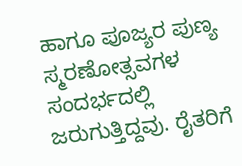ಹಾಗೂ ಪೂಜ್ಯರ ಪುಣ್ಯ ಸ್ಮರಣೋತ್ಸವಗಳ ಸಂದರ್ಭದಲ್ಲಿ ಜರುಗುತ್ತಿದ್ದವು. ರೈತರಿಗೆ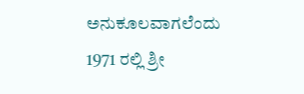ಅನುಕೂಲವಾಗಲೆಂದು 1971 ರಲ್ಲಿ ಶ್ರೀ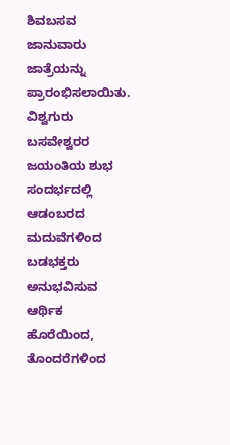ಶಿವಬಸವ ಜಾನುವಾರು ಜಾತ್ರೆಯನ್ನು ಪ್ರಾರಂಭಿಸಲಾಯಿತು.
ವಿಶ್ವಗುರು ಬಸವೇಶ್ವರರ ಜಯಂತಿಯ ಶುಭ ಸಂದರ್ಭದಲ್ಲಿ ಆಡಂಬರದ ಮದುವೆಗಳಿಂದ ಬಡಭಕ್ತರು ಅನುಭವಿಸುವ ಆರ್ಥಿಕ ಹೊರೆಯಿಂದ, ತೊಂದರೆಗಳಿಂದ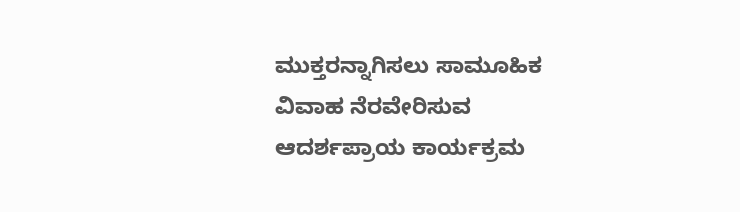ಮುಕ್ತರನ್ನಾಗಿಸಲು ಸಾಮೂಹಿಕ ವಿವಾಹ ನೆರವೇರಿಸುವ ಆದರ್ಶಪ್ರಾಯ ಕಾರ್ಯಕ್ರಮ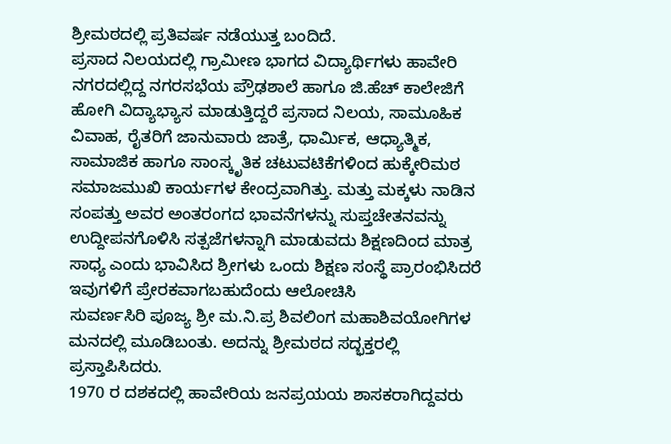ಶ್ರೀಮಠದಲ್ಲಿ ಪ್ರತಿವರ್ಷ ನಡೆಯುತ್ತ ಬಂದಿದೆ.
ಪ್ರಸಾದ ನಿಲಯದಲ್ಲಿ ಗ್ರಾಮೀಣ ಭಾಗದ ವಿದ್ಯಾರ್ಥಿಗಳು ಹಾವೇರಿ ನಗರದಲ್ಲಿದ್ದ ನಗರಸಭೆಯ ಪ್ರೌಢಶಾಲೆ ಹಾಗೂ ಜಿ.ಹೆಚ್ ಕಾಲೇಜಿಗೆ ಹೋಗಿ ವಿದ್ಯಾಭ್ಯಾಸ ಮಾಡುತ್ತಿದ್ದರೆ ಪ್ರಸಾದ ನಿಲಯ, ಸಾಮೂಹಿಕ ವಿವಾಹ, ರೈತರಿಗೆ ಜಾನುವಾರು ಜಾತ್ರೆ, ಧಾರ್ಮಿಕ, ಆಧ್ಯಾತ್ಮಿಕ, ಸಾಮಾಜಿಕ ಹಾಗೂ ಸಾಂಸ್ಕೃತಿಕ ಚಟುವಟಿಕೆಗಳಿಂದ ಹುಕ್ಕೇರಿಮಠ ಸಮಾಜಮುಖಿ ಕಾರ್ಯಗಳ ಕೇಂದ್ರವಾಗಿತ್ತು. ಮತ್ತು ಮಕ್ಕಳು ನಾಡಿನ ಸಂಪತ್ತು ಅವರ ಅಂತರಂಗದ ಭಾವನೆಗಳನ್ನು ಸುಪ್ತಚೇತನವನ್ನು ಉದ್ದೀಪನಗೊಳಿಸಿ ಸತ್ಪಜೆಗಳನ್ನಾಗಿ ಮಾಡುವದು ಶಿಕ್ಷಣದಿಂದ ಮಾತ್ರ ಸಾಧ್ಯ ಎಂದು ಭಾವಿಸಿದ ಶ್ರೀಗಳು ಒಂದು ಶಿಕ್ಷಣ ಸಂಸ್ಥೆ ಪ್ರಾರಂಭಿಸಿದರೆ ಇವುಗಳಿಗೆ ಪ್ರೇರಕವಾಗಬಹುದೆಂದು ಆಲೋಚಿಸಿ
ಸುವರ್ಣಸಿರಿ ಪೂಜ್ಯ ಶ್ರೀ ಮ.ನಿ.ಪ್ರ ಶಿವಲಿಂಗ ಮಹಾಶಿವಯೋಗಿಗಳ ಮನದಲ್ಲಿ ಮೂಡಿಬಂತು. ಅದನ್ನು ಶ್ರೀಮಠದ ಸದ್ಭಕ್ತರಲ್ಲಿ ಪ್ರಸ್ತಾಪಿಸಿದರು.
1970 ರ ದಶಕದಲ್ಲಿ ಹಾವೇರಿಯ ಜನಪ್ರಯಯ ಶಾಸಕರಾಗಿದ್ದವರು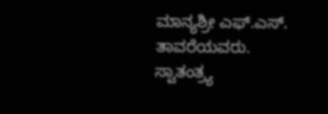ಮಾನ್ಯಶ್ರೀ ಎಫ್.ಎಸ್. ತಾವರೆಯವರು. ಸ್ವಾತಂತ್ರ್ಯ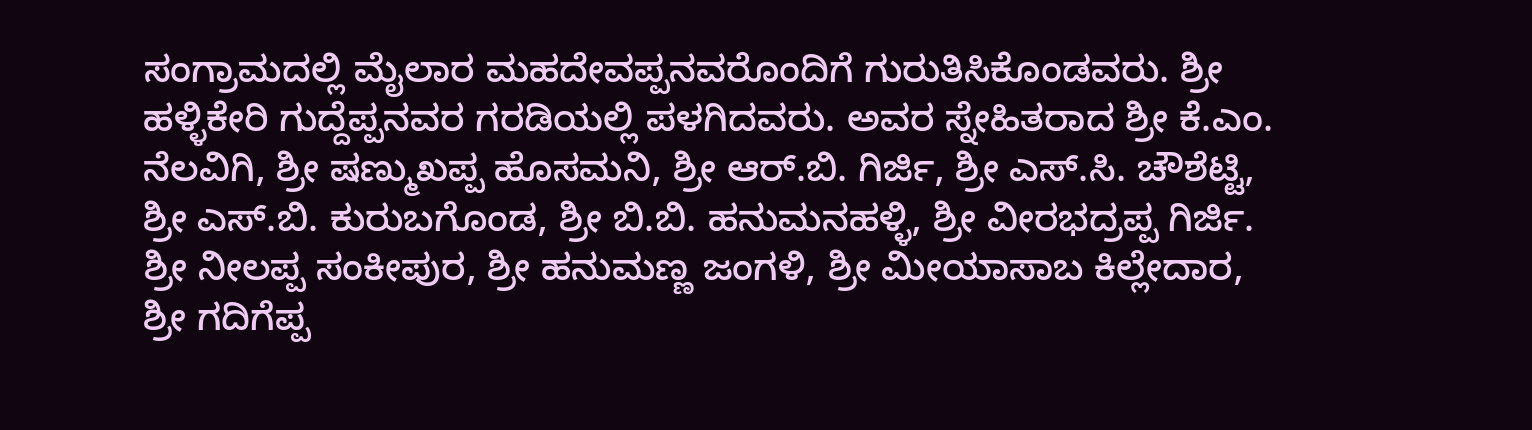ಸಂಗ್ರಾಮದಲ್ಲಿ ಮೈಲಾರ ಮಹದೇವಪ್ಪನವರೊಂದಿಗೆ ಗುರುತಿಸಿಕೊಂಡವರು. ಶ್ರೀ ಹಳ್ಳಿಕೇರಿ ಗುದ್ದೆಪ್ಪನವರ ಗರಡಿಯಲ್ಲಿ ಪಳಗಿದವರು. ಅವರ ಸ್ನೇಹಿತರಾದ ಶ್ರೀ ಕೆ.ಎಂ. ನೆಲವಿಗಿ, ಶ್ರೀ ಷಣ್ಮುಖಪ್ಪ ಹೊಸಮನಿ, ಶ್ರೀ ಆರ್.ಬಿ. ಗಿರ್ಜಿ, ಶ್ರೀ ಎಸ್.ಸಿ. ಚೌಶೆಟ್ಟಿ, ಶ್ರೀ ಎಸ್.ಬಿ. ಕುರುಬಗೊಂಡ, ಶ್ರೀ ಬಿ.ಬಿ. ಹನುಮನಹಳ್ಳಿ, ಶ್ರೀ ವೀರಭದ್ರಪ್ಪ ಗಿರ್ಜಿ. ಶ್ರೀ ನೀಲಪ್ಪ ಸಂಕೀಪುರ, ಶ್ರೀ ಹನುಮಣ್ಣ ಜಂಗಳಿ, ಶ್ರೀ ಮೀಯಾಸಾಬ ಕಿಲ್ಲೇದಾರ, ಶ್ರೀ ಗದಿಗೆಪ್ಪ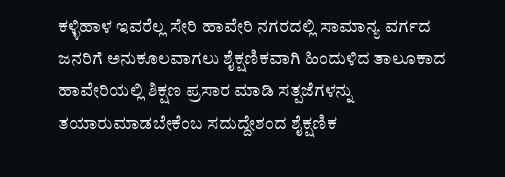ಕಳ್ಳಿಹಾಳ ಇವರೆಲ್ಲ ಸೇರಿ ಹಾವೇರಿ ನಗರದಲ್ಲಿ ಸಾಮಾನ್ಯ ವರ್ಗದ ಜನರಿಗೆ ಅನುಕೂಲವಾಗಲು ಶೈಕ್ಷಣಿಕವಾಗಿ ಹಿಂದುಳಿದ ತಾಲೂಕಾದ ಹಾವೇರಿಯಲ್ಲಿ ಶಿಕ್ಷಣ ಪ್ರಸಾರ ಮಾಡಿ ಸತ್ಪಜೆಗಳನ್ನು ತಯಾರುಮಾಡಬೇಕೆಂಬ ಸದುದ್ದೇಶಂದ ಶೈಕ್ಷಣಿಕ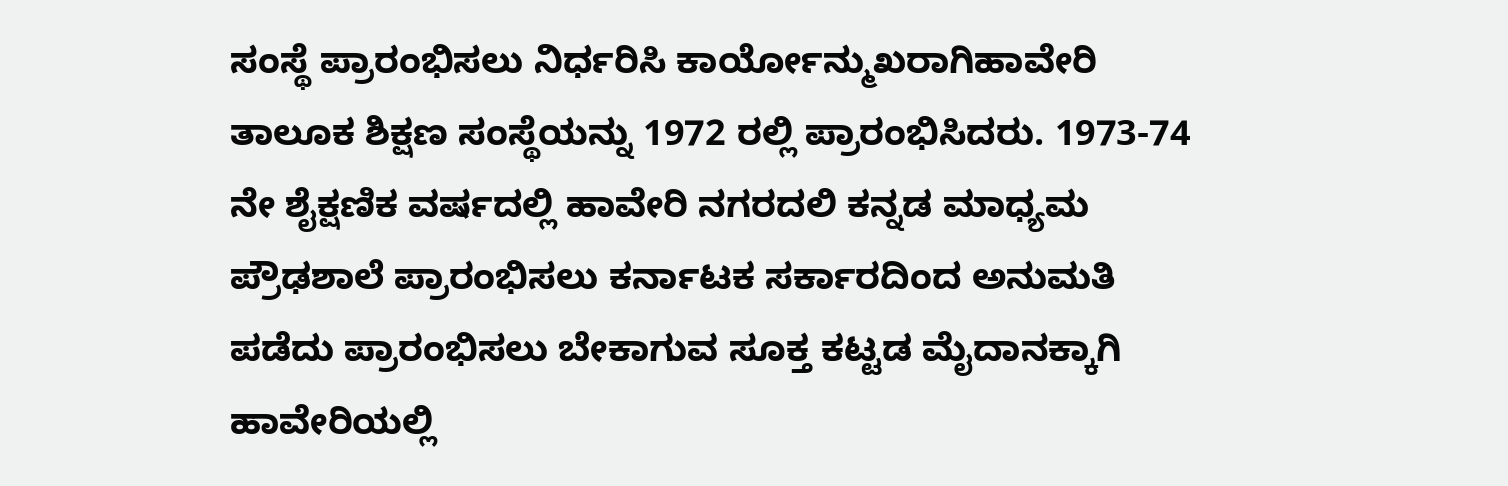ಸಂಸ್ಥೆ ಪ್ರಾರಂಭಿಸಲು ನಿರ್ಧರಿಸಿ ಕಾರ್ಯೋನ್ಮುಖರಾಗಿಹಾವೇರಿ ತಾಲೂಕ ಶಿಕ್ಷಣ ಸಂಸ್ಥೆಯನ್ನು 1972 ರಲ್ಲಿ ಪ್ರಾರಂಭಿಸಿದರು. 1973-74 ನೇ ಶೈಕ್ಷಣಿಕ ವರ್ಷದಲ್ಲಿ ಹಾವೇರಿ ನಗರದಲಿ ಕನ್ನಡ ಮಾಧ್ಯಮ ಪ್ರೌಢಶಾಲೆ ಪ್ರಾರಂಭಿಸಲು ಕರ್ನಾಟಕ ಸರ್ಕಾರದಿಂದ ಅನುಮತಿ ಪಡೆದು ಪ್ರಾರಂಭಿಸಲು ಬೇಕಾಗುವ ಸೂಕ್ತ ಕಟ್ಟಡ ಮೈದಾನಕ್ಕಾಗಿ ಹಾವೇರಿಯಲ್ಲಿ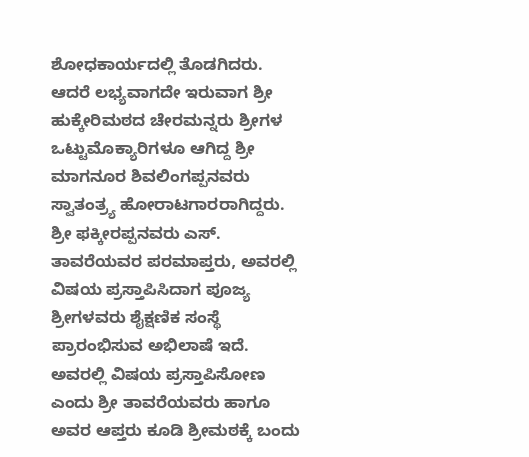ಶೋಧಕಾರ್ಯದಲ್ಲಿ ತೊಡಗಿದರು. ಆದರೆ ಲಭ್ಯವಾಗದೇ ಇರುವಾಗ ಶ್ರೀ ಹುಕ್ಕೇರಿಮಠದ ಚೇರಮನ್ನರು ಶ್ರೀಗಳ ಒಟ್ಟುಮೊಕ್ಯಾರಿಗಳೂ ಆಗಿದ್ದ ಶ್ರೀ ಮಾಗನೂರ ಶಿವಲಿಂಗಪ್ಪನವರು ಸ್ವಾತಂತ್ರ್ಯ ಹೋರಾಟಗಾರರಾಗಿದ್ದರು. ಶ್ರೀ ಫಕ್ಕೀರಪ್ಪನವರು ಎಸ್. ತಾವರೆಯವರ ಪರಮಾಪ್ತರು, ಅವರಲ್ಲಿ ವಿಷಯ ಪ್ರಸ್ತಾಪಿಸಿದಾಗ ಪೂಜ್ಯ ಶ್ರೀಗಳವರು ಶೈಕ್ಷಣಿಕ ಸಂಸ್ಥೆ ಪ್ರಾರಂಭಿಸುವ ಅಭಿಲಾಷೆ ಇದೆ. ಅವರಲ್ಲಿ ವಿಷಯ ಪ್ರಸ್ತಾಪಿಸೋಣ ಎಂದು ಶ್ರೀ ತಾವರೆಯವರು ಹಾಗೂ ಅವರ ಆಪ್ತರು ಕೂಡಿ ಶ್ರೀಮಠಕ್ಕೆ ಬಂದು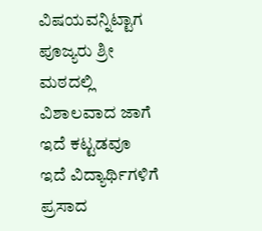ವಿಷಯವನ್ನಿಟ್ಟಾಗ ಪೂಜ್ಯರು ಶ್ರೀ ಮಠದಲ್ಲಿ ವಿಶಾಲವಾದ ಜಾಗೆ ಇದೆ ಕಟ್ಟಡವೂ ಇದೆ ವಿದ್ಯಾರ್ಥಿಗಳಿಗೆ ಪ್ರಸಾದ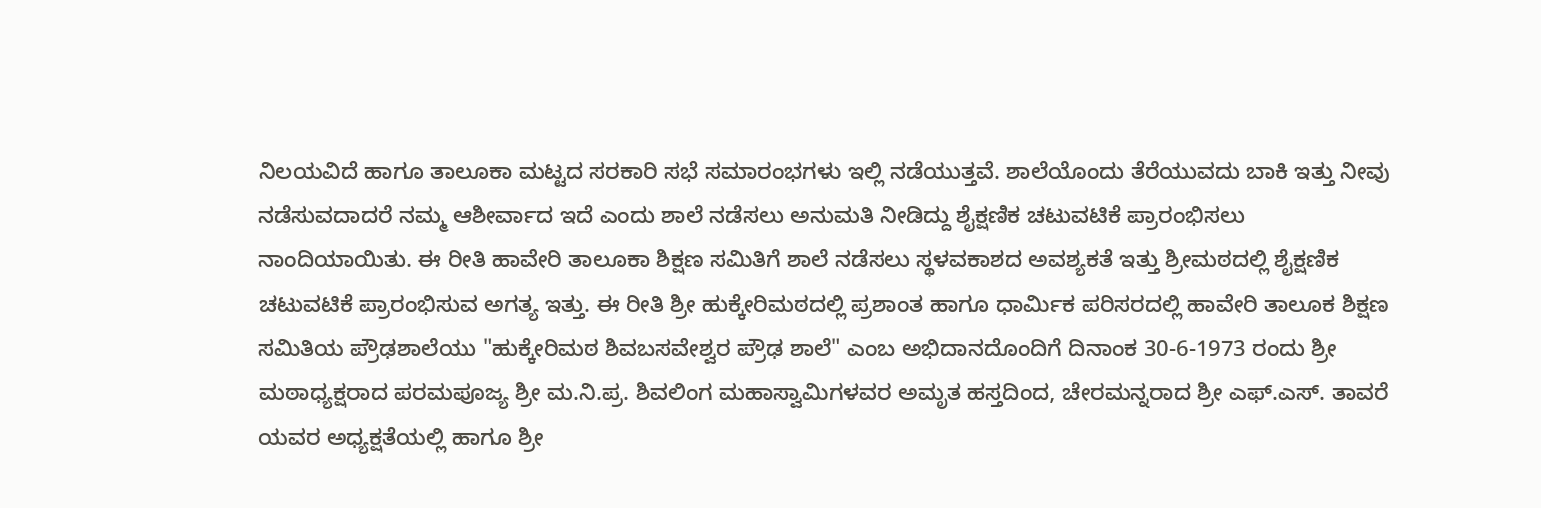ನಿಲಯವಿದೆ ಹಾಗೂ ತಾಲೂಕಾ ಮಟ್ಟದ ಸರಕಾರಿ ಸಭೆ ಸಮಾರಂಭಗಳು ಇಲ್ಲಿ ನಡೆಯುತ್ತವೆ. ಶಾಲೆಯೊಂದು ತೆರೆಯುವದು ಬಾಕಿ ಇತ್ತು ನೀವು ನಡೆಸುವದಾದರೆ ನಮ್ಮ ಆಶೀರ್ವಾದ ಇದೆ ಎಂದು ಶಾಲೆ ನಡೆಸಲು ಅನುಮತಿ ನೀಡಿದ್ದು ಶೈಕ್ಷಣಿಕ ಚಟುವಟಿಕೆ ಪ್ರಾರಂಭಿಸಲು ನಾಂದಿಯಾಯಿತು. ಈ ರೀತಿ ಹಾವೇರಿ ತಾಲೂಕಾ ಶಿಕ್ಷಣ ಸಮಿತಿಗೆ ಶಾಲೆ ನಡೆಸಲು ಸ್ಥಳವಕಾಶದ ಅವಶ್ಯಕತೆ ಇತ್ತು ಶ್ರೀಮಠದಲ್ಲಿ ಶೈಕ್ಷಣಿಕ ಚಟುವಟಿಕೆ ಪ್ರಾರಂಭಿಸುವ ಅಗತ್ಯ ಇತ್ತು. ಈ ರೀತಿ ಶ್ರೀ ಹುಕ್ಕೇರಿಮಠದಲ್ಲಿ ಪ್ರಶಾಂತ ಹಾಗೂ ಧಾರ್ಮಿಕ ಪರಿಸರದಲ್ಲಿ ಹಾವೇರಿ ತಾಲೂಕ ಶಿಕ್ಷಣ ಸಮಿತಿಯ ಪ್ರೌಢಶಾಲೆಯು "ಹುಕ್ಕೇರಿಮಠ ಶಿವಬಸವೇಶ್ವರ ಪ್ರೌಢ ಶಾಲೆ" ಎಂಬ ಅಭಿದಾನದೊಂದಿಗೆ ದಿನಾಂಕ 30-6-1973 ರಂದು ಶ್ರೀ ಮಠಾಧ್ಯಕ್ಷರಾದ ಪರಮಪೂಜ್ಯ ಶ್ರೀ ಮ.ನಿ.ಪ್ರ. ಶಿವಲಿಂಗ ಮಹಾಸ್ವಾಮಿಗಳವರ ಅಮೃತ ಹಸ್ತದಿಂದ, ಚೇರಮನ್ನರಾದ ಶ್ರೀ ಎಫ್.ಎಸ್. ತಾವರೆ ಯವರ ಅಧ್ಯಕ್ಷತೆಯಲ್ಲಿ ಹಾಗೂ ಶ್ರೀ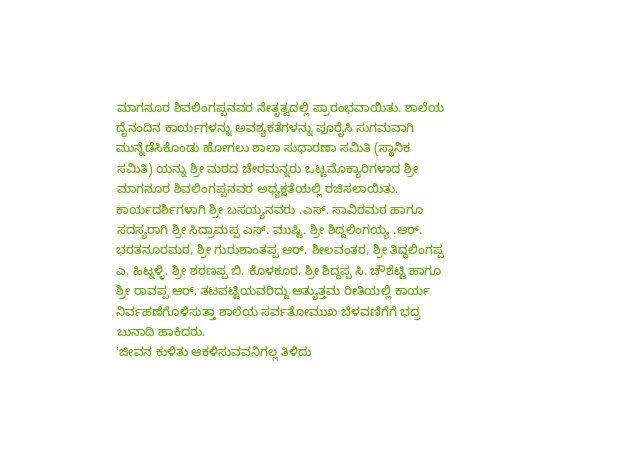ಮಾಗನೂರ ಶಿವಲಿಂಗಪ್ಪನವರ ನೇತೃತ್ವದಲ್ಲಿ ಪ್ರಾರಂಭವಾಯಿತು. ಶಾಲೆಯ ದೈನಂದಿನ ಕಾರ್ಯಗಳನ್ನು ಅವಶ್ಯಕತೆಗಳನ್ನು ಪೂರೈಸಿ ಸುಗಮವಾಗಿ ಮುನ್ನೆಡೆಸಿಕೊಂಡು ಹೋಗಲು ಶಾಲಾ ಸುಧಾರಣಾ ಸಮಿತಿ (ಸ್ಥಾನಿಕ ಸಮಿತಿ) ಯನ್ನು ಶ್ರೀ ಮಠದ ಚೇರಮನ್ನರು ಒಟ್ಟಮೊಕ್ಯಾರಿಗಳಾದ ಶ್ರೀ ಮಾಗನೂರ ಶಿವಲಿಂಗಪ್ಪನವರ ಅಧ್ಯಕ್ಷತೆಯಲ್ಲಿ ರಚಿಸಲಾಯಿತು. ಕಾರ್ಯದರ್ಶಿಗಳಾಗಿ ಶ್ರೀ ಬಸಯ್ಯನವರು .ಎಸ್. ಸಾವಿರಮಠ ಹಾಗೂ ಸದಸ್ಯರಾಗಿ ಶ್ರೀ ಸಿದ್ರಾಮಪ್ಪ ಎಸ್. ಮುಷ್ಟಿ. ಶ್ರೀ ಶಿದ್ದಲಿಂಗಯ್ಯ .ಆರ್. ಭರತನೂರಮಠ, ಶ್ರೀ ಗುರುಶಾಂತಪ್ಪ ಆರ್. ಶೀಲವಂತರ, ಶ್ರೀ ತಿದ್ಧಲಿಂಗಪ್ಪ ಎ. ಹಿಟ್ನಳ್ಳಿ. ಶ್ರೀ ಶರಣಪ್ಪ ಬಿ. ಕೊಳಕೂರ. ಶ್ರೀ ಶಿದ್ದಪ್ಪ ಸಿ. ಚೌಶೆಟ್ಟಿ ಹಾಗೂ ಶ್ರೀ ರಾವಪ್ಪ ಆರ್. ತಟಪಟ್ಟಿಯವರಿದ್ದು ಅತ್ಯುತ್ತಮ ರೀತಿಯಲ್ಲಿ ಕಾರ್ಯ ನಿರ್ವಹಣೆಗೊಳಿಸುತ್ತಾ ಶಾಲೆಯ ಸರ್ವತೋಮುಖ ಬೆಳವಣಿಗೆಗೆ ಭದ್ರ ಬುನಾದಿ ಹಾಕಿದರು.
'ಜೀವನ ಕುಳಿತು ಆಕಳಿಸುವವನಿಗಲ್ಲ ತಿಳಿದು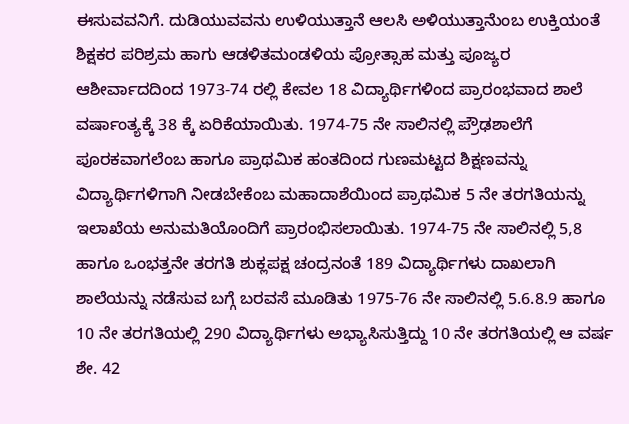ಈಸುವವನಿಗೆ. ದುಡಿಯುವವನು ಉಳಿಯುತ್ತಾನೆ ಆಲಸಿ ಅಳಿಯುತ್ತಾನೆುಂಬ ಉಕ್ತಿಯಂತೆ ಶಿಕ್ಷಕರ ಪರಿಶ್ರಮ ಹಾಗು ಆಡಳಿತಮಂಡಳಿಯ ಪ್ರೋತ್ಸಾಹ ಮತ್ತು ಪೂಜ್ಯರ ಆಶೀರ್ವಾದದಿಂದ 1973-74 ರಲ್ಲಿ ಕೇವಲ 18 ವಿದ್ಯಾರ್ಥಿಗಳಿಂದ ಪ್ರಾರಂಭವಾದ ಶಾಲೆ ವರ್ಷಾಂತ್ಯಕ್ಕೆ 38 ಕ್ಕೆ ಏರಿಕೆಯಾಯಿತು. 1974-75 ನೇ ಸಾಲಿನಲ್ಲಿ ಪ್ರೌಢಶಾಲೆಗೆ ಪೂರಕವಾಗಲೆಂಬ ಹಾಗೂ ಪ್ರಾಥಮಿಕ ಹಂತದಿಂದ ಗುಣಮಟ್ಟದ ಶಿಕ್ಷಣವನ್ನು ವಿದ್ಯಾರ್ಥಿಗಳಿಗಾಗಿ ನೀಡಬೇಕೆಂಬ ಮಹಾದಾಶೆಯಿಂದ ಪ್ರಾಥಮಿಕ 5 ನೇ ತರಗತಿಯನ್ನು ಇಲಾಖೆಯ ಅನುಮತಿಯೊಂದಿಗೆ ಪ್ರಾರಂಭಿಸಲಾಯಿತು. 1974-75 ನೇ ಸಾಲಿನಲ್ಲಿ 5,8 ಹಾಗೂ ಒಂಭತ್ತನೇ ತರಗತಿ ಶುಕ್ಲಪಕ್ಷ ಚಂದ್ರನಂತೆ 189 ವಿದ್ಯಾರ್ಥಿಗಳು ದಾಖಲಾಗಿ ಶಾಲೆಯನ್ನು ನಡೆಸುವ ಬಗ್ಗೆ ಬರವಸೆ ಮೂಡಿತು 1975-76 ನೇ ಸಾಲಿನಲ್ಲಿ 5.6.8.9 ಹಾಗೂ 10 ನೇ ತರಗತಿಯಲ್ಲಿ 290 ವಿದ್ಯಾರ್ಥಿಗಳು ಅಭ್ಯಾಸಿಸುತ್ತಿದ್ದು 10 ನೇ ತರಗತಿಯಲ್ಲಿ ಆ ವರ್ಷ ಶೇ. 42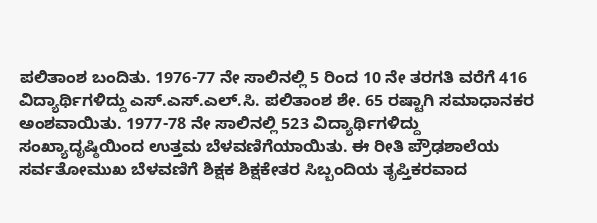ಪಲಿತಾಂಶ ಬಂದಿತು. 1976-77 ನೇ ಸಾಲಿನಲ್ಲಿ 5 ರಿಂದ 10 ನೇ ತರಗತಿ ವರೆಗೆ 416 ವಿದ್ಯಾರ್ಥಿಗಳಿದ್ದು ಎಸ್.ಎಸ್.ಎಲ್.ಸಿ. ಪಲಿತಾಂಶ ಶೇ. 65 ರಷ್ಟಾಗಿ ಸಮಾಧಾನಕರ ಅಂಶವಾಯಿತು. 1977-78 ನೇ ಸಾಲಿನಲ್ಲಿ 523 ವಿದ್ಯಾರ್ಥಿಗಳಿದ್ದು ಸಂಖ್ಯಾದೃಷ್ಠಿಯಿಂದ ಉತ್ತಮ ಬೆಳವಣಿಗೆಯಾಯಿತು. ಈ ರೀತಿ ಪ್ರೌಢಶಾಲೆಯ ಸರ್ವತೋಮುಖ ಬೆಳವಣಿಗೆ ಶಿಕ್ಷಕ ಶಿಕ್ಷಕೇತರ ಸಿಬ್ಬಂದಿಯ ತೃಪ್ತಿಕರವಾದ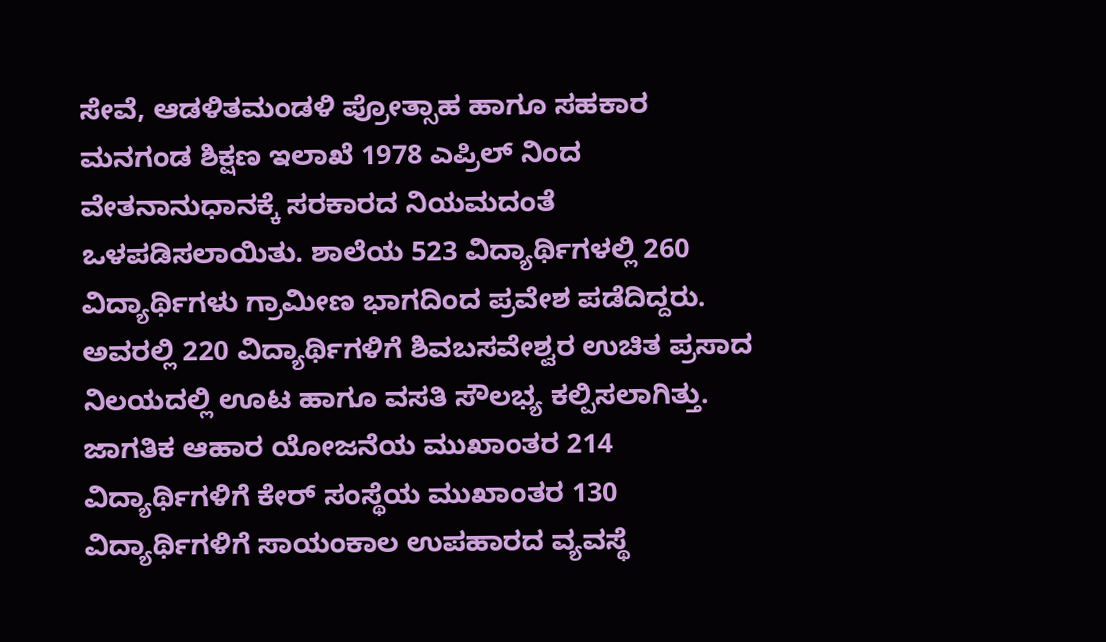ಸೇವೆ, ಆಡಳಿತಮಂಡಳಿ ಪ್ರೋತ್ಸಾಹ ಹಾಗೂ ಸಹಕಾರ ಮನಗಂಡ ಶಿಕ್ಷಣ ಇಲಾಖೆ 1978 ಎಪ್ರಿಲ್ ನಿಂದ ವೇತನಾನುಧಾನಕ್ಕೆ ಸರಕಾರದ ನಿಯಮದಂತೆ ಒಳಪಡಿಸಲಾಯಿತು. ಶಾಲೆಯ 523 ವಿದ್ಯಾರ್ಥಿಗಳಲ್ಲಿ 260 ವಿದ್ಯಾರ್ಥಿಗಳು ಗ್ರಾಮೀಣ ಭಾಗದಿಂದ ಪ್ರವೇಶ ಪಡೆದಿದ್ದರು. ಅವರಲ್ಲಿ 220 ವಿದ್ಯಾರ್ಥಿಗಳಿಗೆ ಶಿವಬಸವೇಶ್ವರ ಉಚಿತ ಪ್ರಸಾದ ನಿಲಯದಲ್ಲಿ ಊಟ ಹಾಗೂ ವಸತಿ ಸೌಲಭ್ಯ ಕಲ್ಪಿಸಲಾಗಿತ್ತು. ಜಾಗತಿಕ ಆಹಾರ ಯೋಜನೆಯ ಮುಖಾಂತರ 214 ವಿದ್ಯಾರ್ಥಿಗಳಿಗೆ ಕೇರ್ ಸಂಸ್ಥೆಯ ಮುಖಾಂತರ 130 ವಿದ್ಯಾರ್ಥಿಗಳಿಗೆ ಸಾಯಂಕಾಲ ಉಪಹಾರದ ವ್ಯವಸ್ಥೆ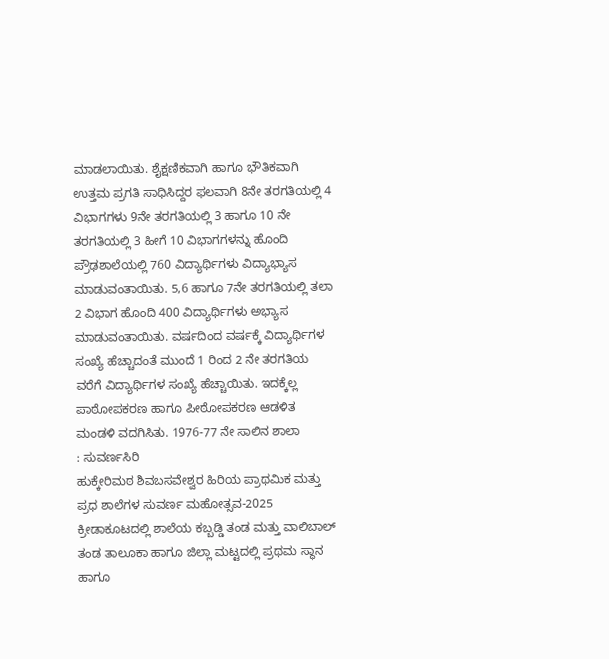ಮಾಡಲಾಯಿತು. ಶೈಕ್ಷಣಿಕವಾಗಿ ಹಾಗೂ ಭೌತಿಕವಾಗಿ ಉತ್ತಮ ಪ್ರಗತಿ ಸಾಧಿಸಿದ್ದರ ಫಲವಾಗಿ 8ನೇ ತರಗತಿಯಲ್ಲಿ 4 ವಿಭಾಗಗಳು 9ನೇ ತರಗತಿಯಲ್ಲಿ 3 ಹಾಗೂ 10 ನೇ ತರಗತಿಯಲ್ಲಿ 3 ಹೀಗೆ 10 ವಿಭಾಗಗಳನ್ನು ಹೊಂದಿ ಪ್ರೌಢಶಾಲೆಯಲ್ಲಿ 760 ವಿದ್ಯಾರ್ಥಿಗಳು ವಿದ್ಯಾಭ್ಯಾಸ ಮಾಡುವಂತಾಯಿತು. 5,6 ಹಾಗೂ 7ನೇ ತರಗತಿಯಲ್ಲಿ ತಲಾ 2 ವಿಭಾಗ ಹೊಂದಿ 400 ವಿದ್ಯಾರ್ಥಿಗಳು ಅಭ್ಯಾಸ ಮಾಡುವಂತಾಯಿತು. ವರ್ಷದಿಂದ ವರ್ಷಕ್ಕೆ ವಿದ್ಯಾರ್ಥಿಗಳ ಸಂಖ್ಯೆ ಹೆಚ್ಚಾದಂತೆ ಮುಂದೆ 1 ರಿಂದ 2 ನೇ ತರಗತಿಯ ವರೆಗೆ ವಿದ್ಯಾರ್ಥಿಗಳ ಸಂಖ್ಯೆ ಹೆಚ್ಚಾಯಿತು. ಇದಕ್ಕೆಲ್ಲ ಪಾಠೋಪಕರಣ ಹಾಗೂ ಪೀಠೋಪಕರಣ ಆಡಳಿತ ಮಂಡಳಿ ವದಗಿಸಿತು. 1976-77 ನೇ ಸಾಲಿನ ಶಾಲಾ
: ಸುವರ್ಣಸಿರಿ
ಹುಕ್ಕೇರಿಮಠ ಶಿವಬಸವೇಶ್ವರ ಹಿರಿಯ ಪ್ರಾಥಮಿಕ ಮತ್ತು ಪ್ರಧ ಶಾಲೆಗಳ ಸುವರ್ಣ ಮಹೋತ್ಸವ-2025
ಕ್ರೀಡಾಕೂಟದಲ್ಲಿ ಶಾಲೆಯ ಕಬ್ಬಡ್ಡಿ ತಂಡ ಮತ್ತು ವಾಲಿಬಾಲ್ ತಂಡ ತಾಲೂಕಾ ಹಾಗೂ ಜಿಲ್ಲಾ ಮಟ್ಟದಲ್ಲಿ ಪ್ರಥಮ ಸ್ಥಾನ ಹಾಗೂ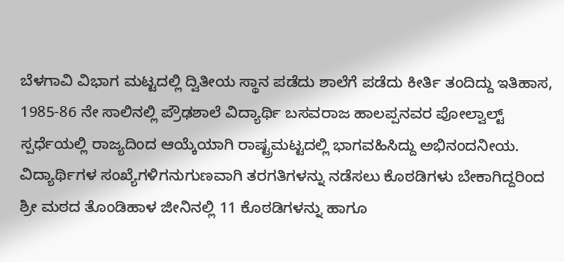ಬೆಳಗಾವಿ ವಿಭಾಗ ಮಟ್ಟದಲ್ಲಿ ದ್ವಿತೀಯ ಸ್ಥಾನ ಪಡೆದು ಶಾಲೆಗೆ ಪಡೆದು ಕೀರ್ತಿ ತಂದಿದ್ದು ಇತಿಹಾಸ, 1985-86 ನೇ ಸಾಲಿನಲ್ಲಿ ಪ್ರೌಢಶಾಲೆ ವಿದ್ಯಾರ್ಥಿ ಬಸವರಾಜ ಹಾಲಪ್ಪನವರ ಪೋಲ್ವಾಲ್ಟ್ ಸ್ಪರ್ಧೆಯಲ್ಲಿ ರಾಜ್ಯದಿಂದ ಆಯ್ಕೆಯಾಗಿ ರಾಷ್ಟ್ರಮಟ್ಟದಲ್ಲಿ ಭಾಗವಹಿಸಿದ್ದು ಅಭಿನಂದನೀಯ.
ವಿದ್ಯಾರ್ಥಿಗಳ ಸಂಖ್ಯೆಗಳಿಗನುಗುಣವಾಗಿ ತರಗತಿಗಳನ್ನು ನಡೆಸಲು ಕೊಠಡಿಗಳು ಬೇಕಾಗಿದ್ದರಿಂದ ಶ್ರೀ ಮಠದ ತೊಂಡಿಹಾಳ ಜೀನಿನಲ್ಲಿ 11 ಕೊಠಡಿಗಳನ್ನು ಹಾಗೂ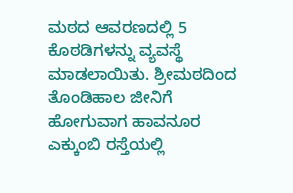ಮಠದ ಆವರಣದಲ್ಲಿ 5 ಕೊಠಡಿಗಳನ್ನು ವ್ಯವಸ್ಥೆ ಮಾಡಲಾಯಿತು. ಶ್ರೀಮಠದಿಂದ ತೊಂಡಿಹಾಲ ಜೀನಿಗೆ ಹೋಗುವಾಗ ಹಾವನೂರ ಎಕ್ಕುಂಬಿ ರಸ್ತೆಯಲ್ಲಿ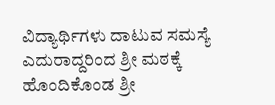ವಿದ್ಯಾರ್ಥಿಗಳು ದಾಟುವ ಸಮಸ್ಯೆ ಎದುರಾದ್ದರಿಂದ ಶ್ರೀ ಮಠಕ್ಕೆ ಹೊಂದಿಕೊಂಡ ಶ್ರೀ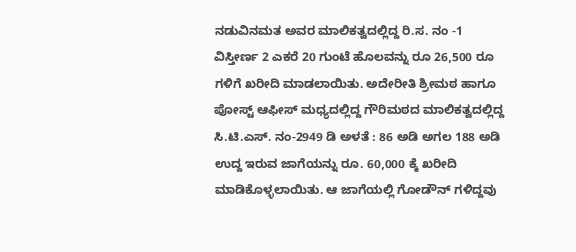ನಡುವಿನಮತ ಅವರ ಮಾಲಿಕತ್ವದಲ್ಲಿದ್ದ ರಿ.ಸ. ನಂ -1 ವಿಸ್ತೀರ್ಣ 2 ಎಕರೆ 20 ಗುಂಟೆ ಹೊಲವನ್ನು ರೂ 26,500 ರೂ ಗಳಿಗೆ ಖರೀದಿ ಮಾಡಲಾಯಿತು. ಅದೇರೀತಿ ಶ್ರೀಮಠ ಹಾಗೂ ಪೋಸ್ಟ್ ಆಫೀಸ್ ಮಧ್ಯದಲ್ಲಿದ್ದ ಗೌರಿಮಠದ ಮಾಲಿಕತ್ವದಲ್ಲಿದ್ದ ಸಿ.ಟಿ.ಎಸ್. ನಂ-2949 ಡಿ ಅಳತೆ : 86 ಅಡಿ ಅಗಲ 188 ಅಡಿ ಉದ್ದ ಇರುವ ಜಾಗೆಯನ್ನು ರೂ. 60,000 ಕ್ಕೆ ಖರೀದಿ ಮಾಡಿಕೊಳ್ಳಲಾಯಿತು. ಆ ಜಾಗೆಯಲ್ಲಿ ಗೋಡೌನ್ ಗಳಿದ್ದವು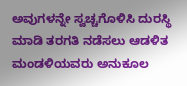ಅವುಗಳನ್ನೇ ಸ್ವಚ್ಚಗೊಳಿಸಿ ದುರಸ್ಥಿ ಮಾಡಿ ತರಗತಿ ನಡೆಸಲು ಆಡಳಿತ ಮಂಡಳಿಯವರು ಅನುಕೂಲ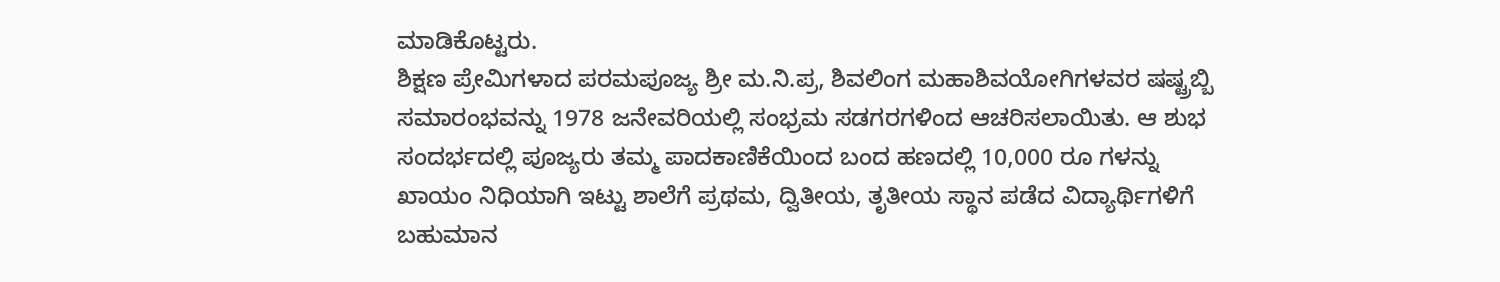ಮಾಡಿಕೊಟ್ಟರು.
ಶಿಕ್ಷಣ ಪ್ರೇಮಿಗಳಾದ ಪರಮಪೂಜ್ಯ ಶ್ರೀ ಮ.ನಿ.ಪ್ರ, ಶಿವಲಿಂಗ ಮಹಾಶಿವಯೋಗಿಗಳವರ ಷಷ್ಟ್ರಬ್ಬಿ ಸಮಾರಂಭವನ್ನು 1978 ಜನೇವರಿಯಲ್ಲಿ ಸಂಭ್ರಮ ಸಡಗರಗಳಿಂದ ಆಚರಿಸಲಾಯಿತು. ಆ ಶುಭ ಸಂದರ್ಭದಲ್ಲಿ ಪೂಜ್ಯರು ತಮ್ಮ ಪಾದಕಾಣಿಕೆಯಿಂದ ಬಂದ ಹಣದಲ್ಲಿ 10,000 ರೂ ಗಳನ್ನು ಖಾಯಂ ನಿಧಿಯಾಗಿ ಇಟ್ಟು ಶಾಲೆಗೆ ಪ್ರಥಮ, ದ್ವಿತೀಯ, ತೃತೀಯ ಸ್ಥಾನ ಪಡೆದ ವಿದ್ಯಾರ್ಥಿಗಳಿಗೆ ಬಹುಮಾನ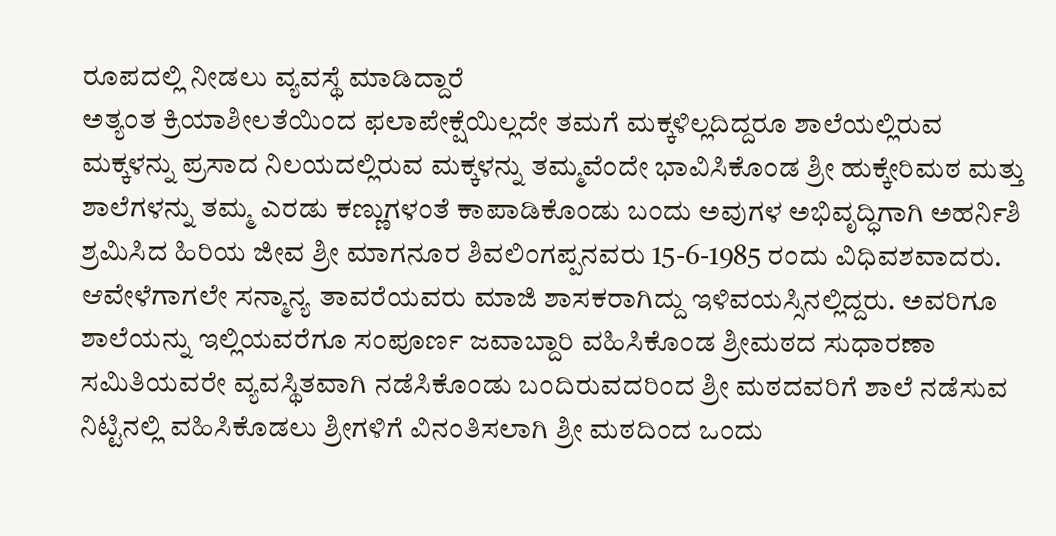ರೂಪದಲ್ಲಿ ನೀಡಲು ವ್ಯವಸ್ಥೆ ಮಾಡಿದ್ದಾರೆ
ಅತ್ಯಂತ ಕ್ರಿಯಾಶೀಲತೆಯಿಂದ ಫಲಾಪೇಕ್ಷೆಯಿಲ್ಲದೇ ತಮಗೆ ಮಕ್ಕಳಿಲ್ಲದಿದ್ದರೂ ಶಾಲೆಯಲ್ಲಿರುವ ಮಕ್ಕಳನ್ನು ಪ್ರಸಾದ ನಿಲಯದಲ್ಲಿರುವ ಮಕ್ಕಳನ್ನು ತಮ್ಮವೆಂದೇ ಭಾವಿಸಿಕೊಂಡ ಶ್ರೀ ಹುಕ್ಕೇರಿಮಠ ಮತ್ತು ಶಾಲೆಗಳನ್ನು ತಮ್ಮ ಎರಡು ಕಣ್ಣುಗಳಂತೆ ಕಾಪಾಡಿಕೊಂಡು ಬಂದು ಅವುಗಳ ಅಭಿವೃದ್ಧಿಗಾಗಿ ಅಹರ್ನಿಶಿ ಶ್ರಮಿಸಿದ ಹಿರಿಯ ಜೀವ ಶ್ರೀ ಮಾಗನೂರ ಶಿವಲಿಂಗಪ್ಪನವರು 15-6-1985 ರಂದು ವಿಧಿವಶವಾದರು. ಆವೇಳೆಗಾಗಲೇ ಸನ್ಮಾನ್ಯ ತಾವರೆಯವರು ಮಾಜಿ ಶಾಸಕರಾಗಿದ್ದು ಇಳಿವಯಸ್ಸಿನಲ್ಲಿದ್ದರು. ಅವರಿಗೂ ಶಾಲೆಯನ್ನು ಇಲ್ಲಿಯವರೆಗೂ ಸಂಪೂರ್ಣ ಜವಾಬ್ದಾರಿ ವಹಿಸಿಕೊಂಡ ಶ್ರೀಮಠದ ಸುಧಾರಣಾ ಸಮಿತಿಯವರೇ ವ್ಯವಸ್ಥಿತವಾಗಿ ನಡೆಸಿಕೊಂಡು ಬಂದಿರುವದರಿಂದ ಶ್ರೀ ಮಠದವರಿಗೆ ಶಾಲೆ ನಡೆಸುವ ನಿಟ್ಟಿನಲ್ಲಿ ವಹಿಸಿಕೊಡಲು ಶ್ರೀಗಳಿಗೆ ವಿನಂತಿಸಲಾಗಿ ಶ್ರೀ ಮಠದಿಂದ ಒಂದು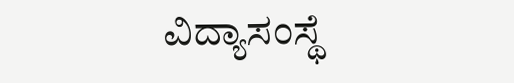ವಿದ್ಯಾಸಂಸ್ಥೆ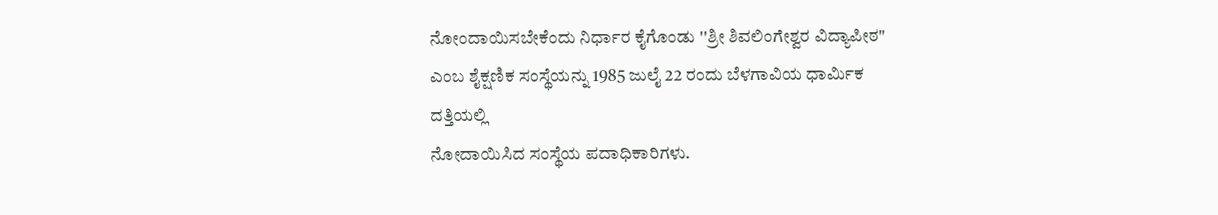ನೋಂದಾಯಿಸಬೇಕೆಂದು ನಿರ್ಧಾರ ಕೈಗೊಂಡು ''ಶ್ರೀ ಶಿವಲಿಂಗೇಶ್ವರ ವಿದ್ಯಾಪೀಠ" ಎಂಬ ಶೈಕ್ಷಣಿಕ ಸಂಸ್ಥೆಯನ್ನು 1985 ಜುಲೈ 22 ರಂದು ಬೆಳಗಾವಿಯ ಧಾರ್ಮಿಕ ದತ್ತಿಯಲ್ಲಿ
ನೋದಾಯಿಸಿದ ಸಂಸ್ಥೆಯ ಪದಾಧಿಕಾರಿಗಳು.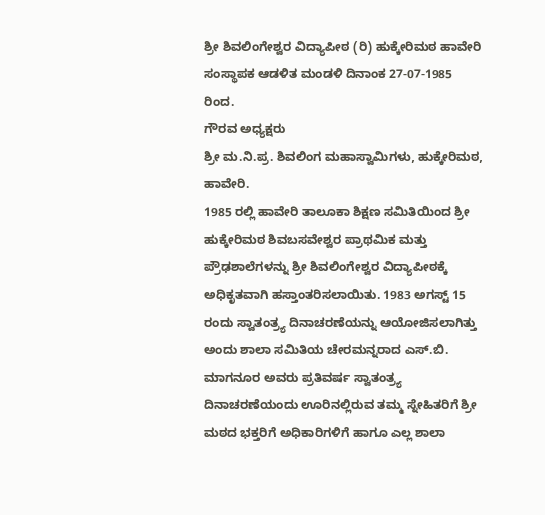ಶ್ರೀ ಶಿವಲಿಂಗೇಶ್ವರ ವಿದ್ಯಾಪೀಠ (ರಿ) ಹುಕ್ಕೇರಿಮಠ ಹಾವೇರಿ ಸಂಸ್ಥಾಪಕ ಆಡಳಿತ ಮಂಡಳಿ ದಿನಾಂಕ 27-07-1985 ರಿಂದ.
ಗೌರವ ಅಧ್ಯಕ್ಷರು
ಶ್ರೀ ಮ.ನಿ.ಪ್ರ. ಶಿವಲಿಂಗ ಮಹಾಸ್ವಾಮಿಗಳು, ಹುಕ್ಕೇರಿಮಠ, ಹಾವೇರಿ.
1985 ರಲ್ಲಿ ಹಾವೇರಿ ತಾಲೂಕಾ ಶಿಕ್ಷಣ ಸಮಿತಿಯಿಂದ ಶ್ರೀ ಹುಕ್ಕೇರಿಮಠ ಶಿವಬಸವೇಶ್ವರ ಪ್ರಾಥಮಿಕ ಮತ್ತು ಪ್ರೌಢಶಾಲೆಗಳನ್ನು ಶ್ರೀ ಶಿವಲಿಂಗೇಶ್ವರ ವಿದ್ಯಾಪೀಠಕ್ಕೆ ಅಧಿಕೃತವಾಗಿ ಹಸ್ತಾಂತರಿಸಲಾಯಿತು. 1983 ಅಗಸ್ಟ್ 15 ರಂದು ಸ್ವಾತಂತ್ರ್ಯ ದಿನಾಚರಣೆಯನ್ನು ಆಯೋಜಿಸಲಾಗಿತ್ತು ಅಂದು ಶಾಲಾ ಸಮಿತಿಯ ಚೇರಮನ್ನರಾದ ಎಸ್.ಬಿ. ಮಾಗನೂರ ಅವರು ಪ್ರತಿವರ್ಷ ಸ್ವಾತಂತ್ರ್ಯ ದಿನಾಚರಣೆಯಂದು ಊರಿನಲ್ಲಿರುವ ತಮ್ಮ ಸ್ನೇಹಿತರಿಗೆ ಶ್ರೀ ಮಠದ ಭಕ್ತರಿಗೆ ಅಧಿಕಾರಿಗಳಿಗೆ ಹಾಗೂ ಎಲ್ಲ ಶಾಲಾ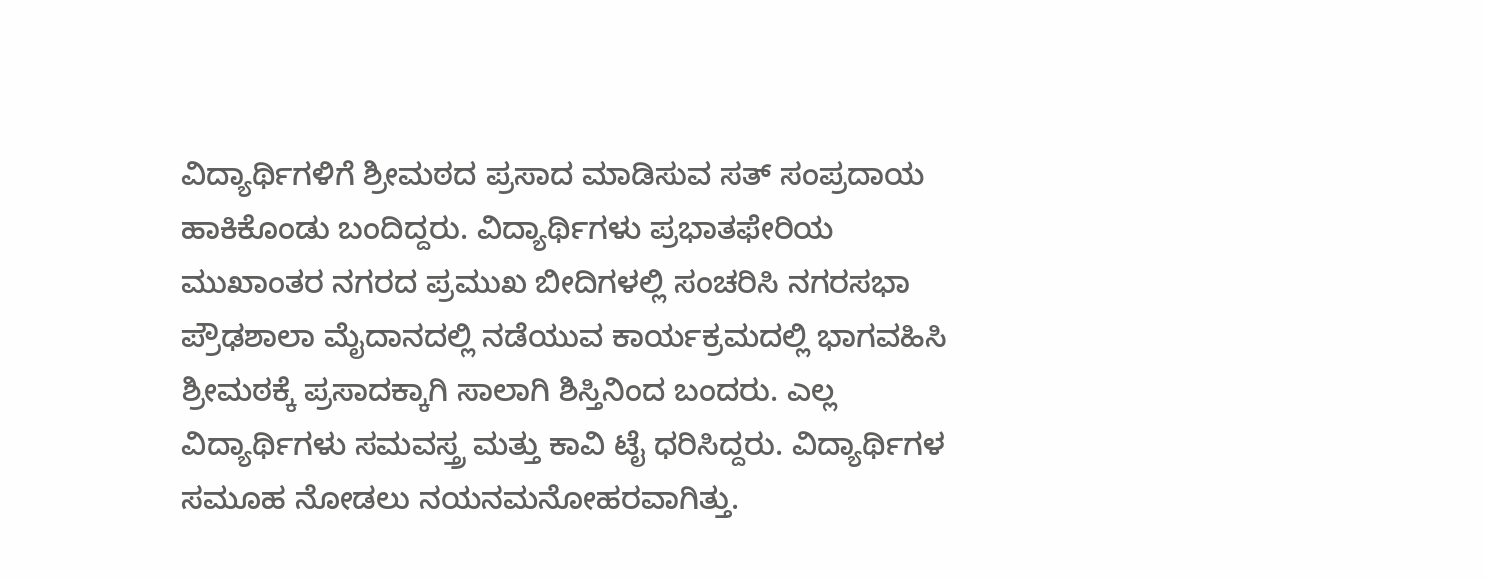ವಿದ್ಯಾರ್ಥಿಗಳಿಗೆ ಶ್ರೀಮಠದ ಪ್ರಸಾದ ಮಾಡಿಸುವ ಸತ್ ಸಂಪ್ರದಾಯ ಹಾಕಿಕೊಂಡು ಬಂದಿದ್ದರು. ವಿದ್ಯಾರ್ಥಿಗಳು ಪ್ರಭಾತಫೇರಿಯ ಮುಖಾಂತರ ನಗರದ ಪ್ರಮುಖ ಬೀದಿಗಳಲ್ಲಿ ಸಂಚರಿಸಿ ನಗರಸಭಾ ಪ್ರೌಢಶಾಲಾ ಮೈದಾನದಲ್ಲಿ ನಡೆಯುವ ಕಾರ್ಯಕ್ರಮದಲ್ಲಿ ಭಾಗವಹಿಸಿ ಶ್ರೀಮಠಕ್ಕೆ ಪ್ರಸಾದಕ್ಕಾಗಿ ಸಾಲಾಗಿ ಶಿಸ್ತಿನಿಂದ ಬಂದರು. ಎಲ್ಲ ವಿದ್ಯಾರ್ಥಿಗಳು ಸಮವಸ್ತ್ರ ಮತ್ತು ಕಾವಿ ಟೈ ಧರಿಸಿದ್ದರು. ವಿದ್ಯಾರ್ಥಿಗಳ ಸಮೂಹ ನೋಡಲು ನಯನಮನೋಹರವಾಗಿತ್ತು.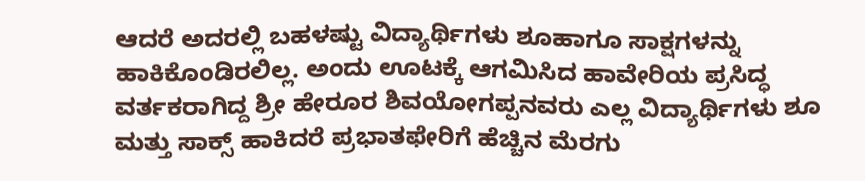ಆದರೆ ಅದರಲ್ಲಿ ಬಹಳಷ್ಟು ವಿದ್ಯಾರ್ಥಿಗಳು ಶೂಹಾಗೂ ಸಾಕ್ಷಗಳನ್ನು ಹಾಕಿಕೊಂಡಿರಲಿಲ್ಲ. ಅಂದು ಊಟಕ್ಕೆ ಆಗಮಿಸಿದ ಹಾವೇರಿಯ ಪ್ರಸಿದ್ಧ ವರ್ತಕರಾಗಿದ್ದ ಶ್ರೀ ಹೇರೂರ ಶಿವಯೋಗಪ್ಪನವರು ಎಲ್ಲ ವಿದ್ಯಾರ್ಥಿಗಳು ಶೂ ಮತ್ತು ಸಾಕ್ಸ್ ಹಾಕಿದರೆ ಪ್ರಭಾತಫೇರಿಗೆ ಹೆಚ್ಚಿನ ಮೆರಗು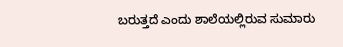ಬರುತ್ತದೆ ಎಂದು ಶಾಲೆಯಲ್ಲಿರುವ ಸುಮಾರು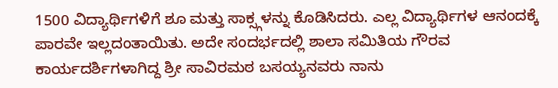1500 ವಿದ್ಯಾರ್ಥಿಗಳಿಗೆ ಶೂ ಮತ್ತು ಸಾಕ್ಸ್ಗಳನ್ನು ಕೊಡಿಸಿದರು. ಎಲ್ಲ ವಿದ್ಯಾರ್ಥಿಗಳ ಆನಂದಕ್ಕೆ ಪಾರವೇ ಇಲ್ಲದಂತಾಯಿತು. ಅದೇ ಸಂದರ್ಭದಲ್ಲಿ ಶಾಲಾ ಸಮಿತಿಯ ಗೌರವ ಕಾರ್ಯದರ್ಶಿಗಳಾಗಿದ್ದ ಶ್ರೀ ಸಾವಿರಮಠ ಬಸಯ್ಯನವರು ನಾನು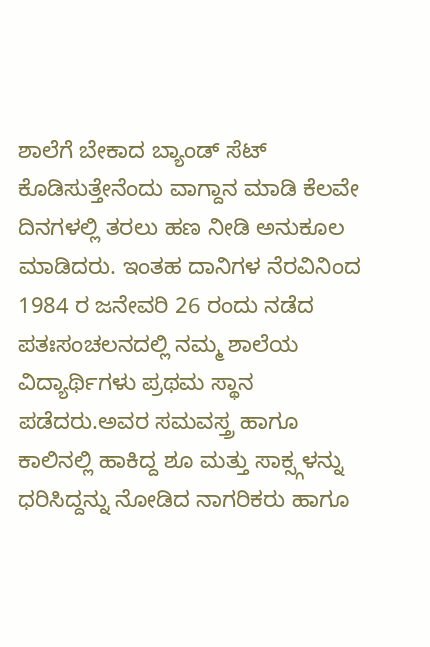ಶಾಲೆಗೆ ಬೇಕಾದ ಬ್ಯಾಂಡ್ ಸೆಟ್ ಕೊಡಿಸುತ್ತೇನೆಂದು ವಾಗ್ದಾನ ಮಾಡಿ ಕೆಲವೇ ದಿನಗಳಲ್ಲಿ ತರಲು ಹಣ ನೀಡಿ ಅನುಕೂಲ ಮಾಡಿದರು. ಇಂತಹ ದಾನಿಗಳ ನೆರವಿನಿಂದ 1984 ರ ಜನೇವರಿ 26 ರಂದು ನಡೆದ ಪತಃಸಂಚಲನದಲ್ಲಿ ನಮ್ಮ ಶಾಲೆಯ ವಿದ್ಯಾರ್ಥಿಗಳು ಪ್ರಥಮ ಸ್ಥಾನ ಪಡೆದರು.ಅವರ ಸಮವಸ್ತ್ರ ಹಾಗೂ ಕಾಲಿನಲ್ಲಿ ಹಾಕಿದ್ದ ಶೂ ಮತ್ತು ಸಾಕ್ಸ್ಗಳನ್ನು ಧರಿಸಿದ್ದನ್ನು ನೋಡಿದ ನಾಗರಿಕರು ಹಾಗೂ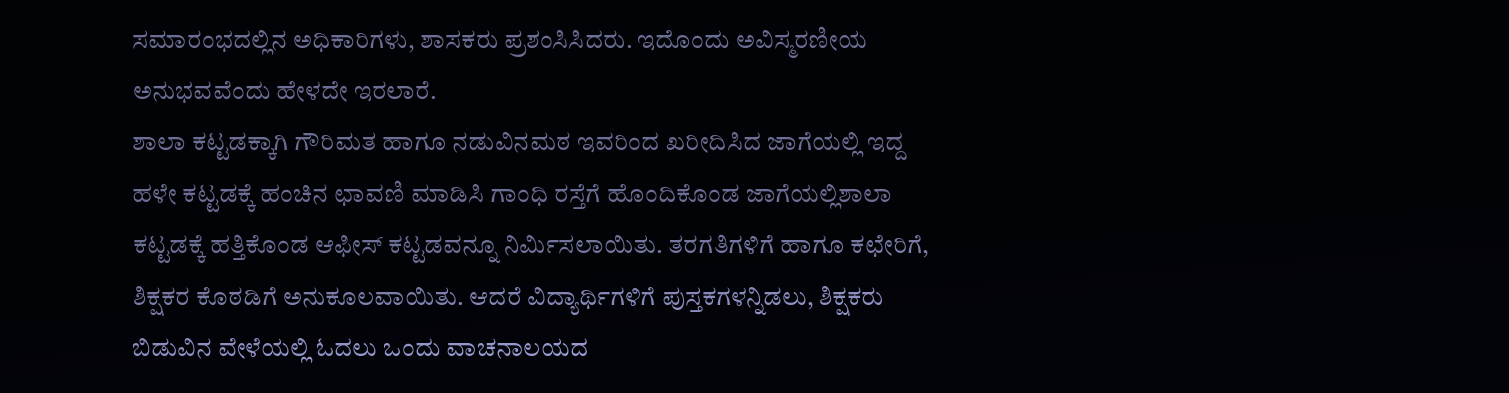ಸಮಾರಂಭದಲ್ಲಿನ ಅಧಿಕಾರಿಗಳು, ಶಾಸಕರು ಪ್ರಶಂಸಿಸಿದರು. ಇದೊಂದು ಅವಿಸ್ಮರಣೀಯ ಅನುಭವವೆಂದು ಹೇಳದೇ ಇರಲಾರೆ.
ಶಾಲಾ ಕಟ್ಟಡಕ್ಕಾಗಿ ಗೌರಿಮತ ಹಾಗೂ ನಡುವಿನಮಠ ಇವರಿಂದ ಖರೀದಿಸಿದ ಜಾಗೆಯಲ್ಲಿ ಇದ್ದ ಹಳೇ ಕಟ್ಟಡಕ್ಕೆ ಹಂಚಿನ ಛಾವಣಿ ಮಾಡಿಸಿ ಗಾಂಧಿ ರಸ್ತೆಗೆ ಹೊಂದಿಕೊಂಡ ಜಾಗೆಯಲ್ಲಿಶಾಲಾ ಕಟ್ಟಡಕ್ಕೆ ಹತ್ತಿಕೊಂಡ ಆಫೀಸ್ ಕಟ್ಟಡವನ್ನೂ ನಿರ್ಮಿಸಲಾಯಿತು. ತರಗತಿಗಳಿಗೆ ಹಾಗೂ ಕಛೇರಿಗೆ, ಶಿಕ್ಷಕರ ಕೊಠಡಿಗೆ ಅನುಕೂಲವಾಯಿತು. ಆದರೆ ವಿದ್ಯಾರ್ಥಿಗಳಿಗೆ ಪುಸ್ತಕಗಳನ್ನಿಡಲು, ಶಿಕ್ಷಕರು ಬಿಡುವಿನ ವೇಳೆಯಲ್ಲಿ ಓದಲು ಒಂದು ವಾಚನಾಲಯದ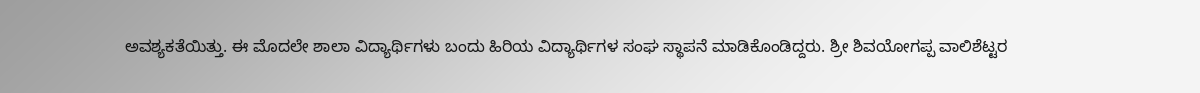ಅವಶ್ಯಕತೆಯಿತ್ತು. ಈ ಮೊದಲೇ ಶಾಲಾ ವಿದ್ಯಾರ್ಥಿಗಳು ಬಂದು ಹಿರಿಯ ವಿದ್ಯಾರ್ಥಿಗಳ ಸಂಘ ಸ್ಥಾಪನೆ ಮಾಡಿಕೊಂಡಿದ್ದರು. ಶ್ರೀ ಶಿವಯೋಗಪ್ಪ ವಾಲಿಶೆಟ್ಟರ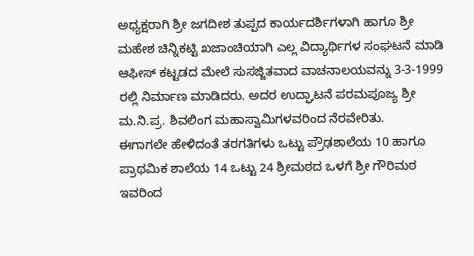ಅಧ್ಯಕ್ಷರಾಗಿ ಶ್ರೀ ಜಗದೀಶ ತುಪ್ಪದ ಕಾರ್ಯದರ್ಶಿಗಳಾಗಿ ಹಾಗೂ ಶ್ರೀ ಮಹೇಶ ಚಿನ್ನಿಕಟ್ಟಿ ಖಜಾಂಚಿಯಾಗಿ ಎಲ್ಲ ವಿದ್ಯಾರ್ಥಿಗಳ ಸಂಘಟನೆ ಮಾಡಿ ಆಫೀಸ್ ಕಟ್ಟಡದ ಮೇಲೆ ಸುಸಜ್ಜಿತವಾದ ವಾಚನಾಲಯವನ್ನು 3-3-1999 ರಲ್ಲಿ ನಿರ್ಮಾಣ ಮಾಡಿದರು. ಅದರ ಉದ್ಘಾಟನೆ ಪರಮಪೂಜ್ಯ ಶ್ರೀ ಮ.ನಿ.ಪ್ರ. ಶಿವಲಿಂಗ ಮಹಾಸ್ವಾಮಿಗಳವರಿಂದ ನೆರವೇರಿತು.
ಈಗಾಗಲೇ ಹೇಳಿದಂತೆ ತರಗತಿಗಳು ಒಟ್ಟು ಪ್ರೌಢಶಾಲೆಯ 10 ಹಾಗೂ ಪ್ರಾಥಮಿಕ ಶಾಲೆಯ 14 ಒಟ್ಟು 24 ಶ್ರೀಮಠದ ಒಳಗೆ ಶ್ರೀ ಗೌರಿಮಠ ಇವರಿಂದ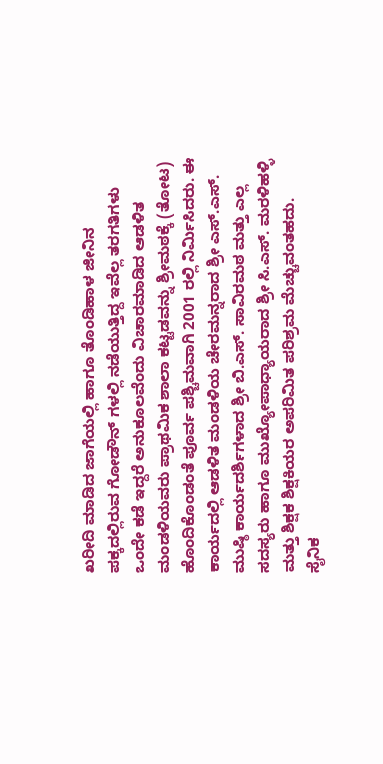ಖರೀದಿ ಮಾಡಿದ ಜಾಗೆಯಲ್ಲಿ ಹಾಗೂ ತೊಂಡಿಹಾಳ ಜೀನಿನ ಪಕ್ಕದಲ್ಲಿರುವ ಗೋಡೌನ್ ಗಳಲ್ಲಿ ನಡೆಯುತ್ತಿದ್ದ ಇವೆಲ್ಲ ತರಗತಿಗಳು ಒಂದೇ ಕಡೆ ಇದ್ದರೆ ಅನುಕೂಲವೆಂದು ವಿಚಾರಮಾಡಿದ ಆಡಳಿತ ಮಂಡಳಿಯವರು ಪ್ರಾಥಮಿಕ ಶಾಲಾ ಕಟ್ಟಡವನ್ನು ಶ್ರೀಮಠಕ್ಕೆ (ತೋಟ) ಹೊಂದಿಕೊಂಡಂತೆ ಪೂರ್ವ ಪಶ್ಚಿಮವಾಗಿ 2001 ರಲ್ಲಿ ನಿರ್ಮಿಸಿದರು. ಈ ಕಾರ್ಯದಲ್ಲಿ ಆಡಳಿತ ಮಂಡಳಿಯ ಚೇರಮನ್ನರಾದ ಶ್ರೀ ಎಸ್.ಎಸ್. ಮುಷ್ಠಿ ಕಾರ್ಯದರ್ಶಿಗಳಾದ ಶ್ರೀ ಬಿ.ಎಸ್. ಸಾವಿರಮಠ ಮತ್ತು ಎಲ್ಲ ಸದಸ್ಯರು ಹಾಗೂ ಮುಖ್ಯೋಪಾಧ್ಯಾಯರಾದ ಶ್ರೀ ಸಿ.ಎಸ್. ಮರಳಿಹಳ್ಳಿ ಮತ್ತು ಶಿಕ್ಷಕ ಶಿಕ್ಷಕಿಯರ ಅಪರಿಮಿತ ಪರಿಶ್ರಮ ಮೆಚ್ಚುವಂತಹದು.
ಸೈನಿಕ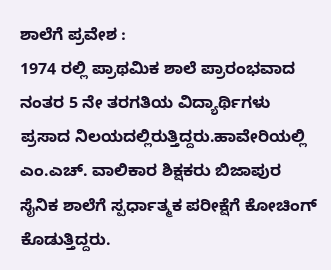ಶಾಲೆಗೆ ಪ್ರವೇಶ :
1974 ರಲ್ಲಿ ಪ್ರಾಥಮಿಕ ಶಾಲೆ ಪ್ರಾರಂಭವಾದ ನಂತರ 5 ನೇ ತರಗತಿಯ ವಿದ್ಯಾರ್ಥಿಗಳು ಪ್ರಸಾದ ನಿಲಯದಲ್ಲಿರುತ್ತಿದ್ದರು.ಹಾವೇರಿಯಲ್ಲಿ ಎಂ.ಎಚ್. ವಾಲಿಕಾರ ಶಿಕ್ಷಕರು ಬಿಜಾಪುರ ಸೈನಿಕ ಶಾಲೆಗೆ ಸ್ಪರ್ಧಾತ್ಮಕ ಪರೀಕ್ಷೆಗೆ ಕೋಚಿಂಗ್ ಕೊಡುತ್ತಿದ್ದರು.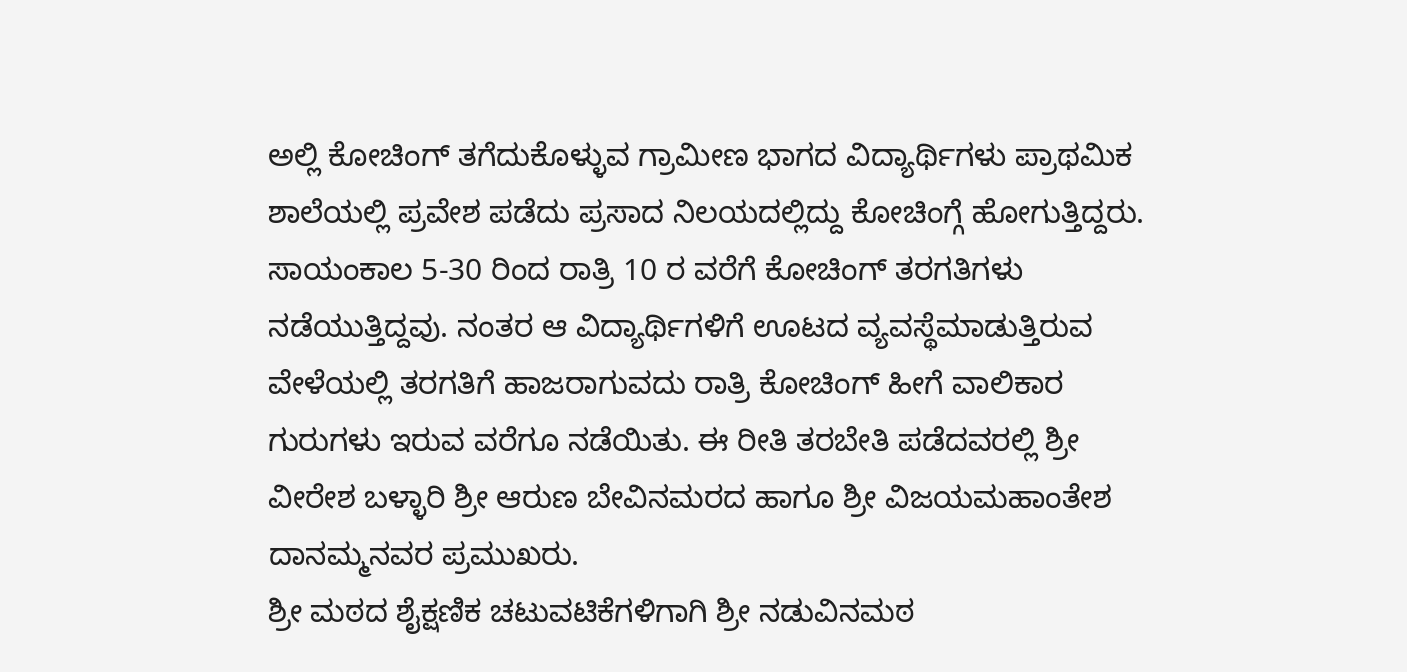ಅಲ್ಲಿ ಕೋಚಿಂಗ್ ತಗೆದುಕೊಳ್ಳುವ ಗ್ರಾಮೀಣ ಭಾಗದ ವಿದ್ಯಾರ್ಥಿಗಳು ಪ್ರಾಥಮಿಕ ಶಾಲೆಯಲ್ಲಿ ಪ್ರವೇಶ ಪಡೆದು ಪ್ರಸಾದ ನಿಲಯದಲ್ಲಿದ್ದು ಕೋಚಿಂಗ್ಗೆ ಹೋಗುತ್ತಿದ್ದರು. ಸಾಯಂಕಾಲ 5-30 ರಿಂದ ರಾತ್ರಿ 10 ರ ವರೆಗೆ ಕೋಚಿಂಗ್ ತರಗತಿಗಳು ನಡೆಯುತ್ತಿದ್ದವು. ನಂತರ ಆ ವಿದ್ಯಾರ್ಥಿಗಳಿಗೆ ಊಟದ ವ್ಯವಸ್ಥೆಮಾಡುತ್ತಿರುವ ವೇಳೆಯಲ್ಲಿ ತರಗತಿಗೆ ಹಾಜರಾಗುವದು ರಾತ್ರಿ ಕೋಚಿಂಗ್ ಹೀಗೆ ವಾಲಿಕಾರ ಗುರುಗಳು ಇರುವ ವರೆಗೂ ನಡೆಯಿತು. ಈ ರೀತಿ ತರಬೇತಿ ಪಡೆದವರಲ್ಲಿ ಶ್ರೀ ವೀರೇಶ ಬಳ್ಳಾರಿ ಶ್ರೀ ಆರುಣ ಬೇವಿನಮರದ ಹಾಗೂ ಶ್ರೀ ವಿಜಯಮಹಾಂತೇಶ ದಾನಮ್ಮನವರ ಪ್ರಮುಖರು.
ಶ್ರೀ ಮಠದ ಶೈಕ್ಷಣಿಕ ಚಟುವಟಿಕೆಗಳಿಗಾಗಿ ಶ್ರೀ ನಡುವಿನಮಠ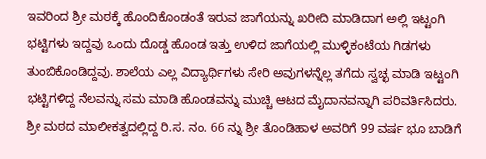ಇವರಿಂದ ಶ್ರೀ ಮಠಕ್ಕೆ ಹೊಂದಿಕೊಂಡಂತೆ ಇರುವ ಜಾಗೆಯನ್ನು ಖರೀದಿ ಮಾಡಿದಾಗ ಅಲ್ಲಿ ಇಟ್ಟಂಗಿ ಭಟ್ಟಿಗಳು ಇದ್ದವು ಒಂದು ದೊಡ್ಡ ಹೊಂಡ ಇತ್ತು ಉಳಿದ ಜಾಗೆಯಲ್ಲಿ ಮುಳ್ಳಿಕಂಟೆಯ ಗಿಡಗಳು ತುಂಬಿಕೊಂಡಿದ್ದವು. ಶಾಲೆಯ ಎಲ್ಲ ವಿದ್ಯಾರ್ಥಿಗಳು ಸೇರಿ ಅವುಗಳನ್ನೆಲ್ಲ ತಗೆದು ಸ್ವಚ್ಛ ಮಾಡಿ ಇಟ್ಟಂಗಿ ಭಟ್ಟಿಗಳಿದ್ದ ನೆಲವನ್ನು ಸಮ ಮಾಡಿ ಹೊಂಡವನ್ನು ಮುಚ್ಚಿ ಆಟದ ಮೈದಾನವನ್ನಾಗಿ ಪರಿವರ್ತಿಸಿದರು.
ಶ್ರೀ ಮಠದ ಮಾಲೀಕತ್ವದಲ್ಲಿದ್ದ ರಿ.ಸ. ನಂ. 66 ನ್ನು ಶ್ರೀ ತೊಂಡಿಹಾಳ ಅವರಿಗೆ 99 ವರ್ಷ ಭೂ ಬಾಡಿಗೆ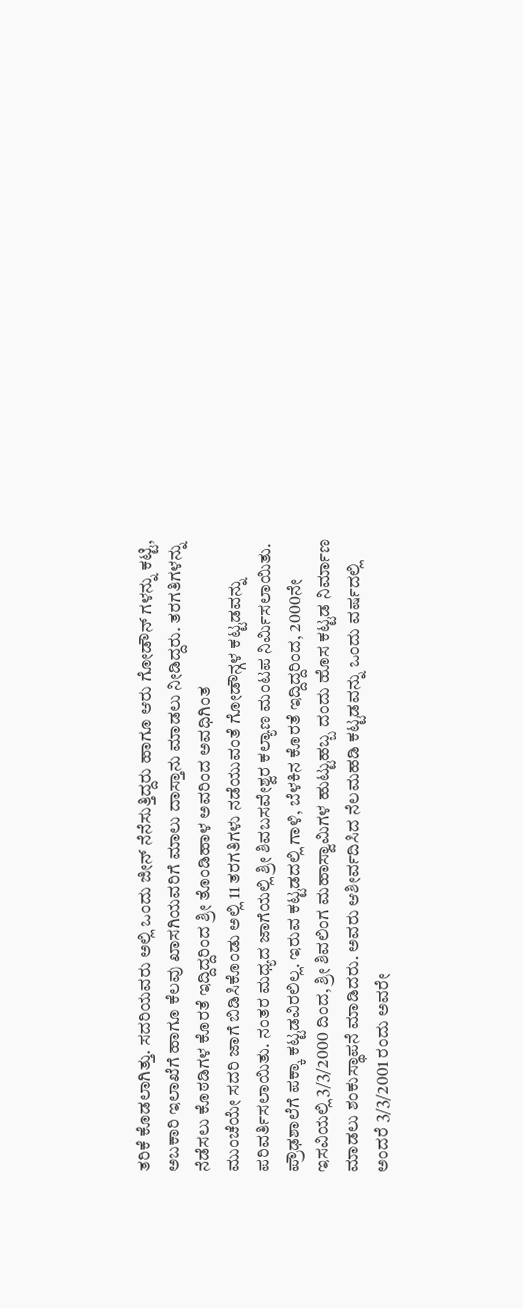ತರಿಕೆ ಕೊಡಲಾಗಿತ್ತು. ಸದರಿಯವರು ಅಲ್ಲಿ ಒಂದು ಜೀನ್ ನೆನೆಸುತ್ತಿದ್ದರು ಹಾಗೂ ಆರು ಗೋಡೌನ್ ಗಳನ್ನು ಕಟ್ಟಿ, ಅಬಕಾರಿ ಇಲಾಖೆಗೆ ಹಾಗೂ ಕೆಲವು ಖಾಸಗಿಯವರಿಗೆ ಮಾಲು ದಾಸ್ತಾನು ಮಾಡಲು ನೀಡಿದ್ದರು. ತರಗತಿಗಳನ್ನು ನೆಡೆಸಲು ಕೊಠಡಿಗಳ ಕೊರತೆ ಇದ್ದಿದ್ದರಿಂದ ಶ್ರೀ ತೊಂಡಿಹಾಳ ಅವರಿಂದ ಅವಧಿಗಿಂತ
ಮುಂಚೆಯೇ ಸದರಿ ಜಾಗೆ ಬಿಡಿಸಿಕೊಂಡು ಅಲ್ಲಿ 11 ತರಗತಿಗಳು ನಡೆಯುವಂತೆ ಗೋಡೌನ್ಗಳ ಕಟ್ಟಡವನ್ನು ಪರಿವರ್ತಿಸಲಾಯಿತು. ನಂತರ ಮಧ್ಯದ ಜಾಗೆಯಲ್ಲಿ ಶ್ರೀ ಶಿವಬಸವೇಶ್ವರ ಕಲ್ಯಾಣ ಮಂಟಪ ನಿರ್ಮಿಸಲಾಯಿತು.
ಪ್ರೌಢಶಾಲೆಗೆ ಪಕ್ಕಾ ಕಟ್ಟಡವಿರಲಿಲ್ಲ. ಇರುವ ಕಟ್ಟಡದಲ್ಲಿ ಗಾಳಿ, ಬೆಳಕಿನ ಕೊರತೆ ಇದ್ದಿದ್ದರಿಂದ, 2000ನೇ ಇಸವಿಯಲ್ಲಿ 3/3/2000 ದಿಂದ, ಶ್ರೀ ಶಿವಲಿಂಗ ಮಹಾಸ್ವಾಮಿಗಳ ಹುಟ್ಟುಹಬ್ಬ ದಂದು ಹೊಸ ಕಟ್ಟಡ ನಿರ್ಮಾಣ ಮಾಡಲು ಶಂಕುಸ್ಥಾಪನೆ ಮಾಡಿದರು. ಅವರು ಆಶೀರ್ವದಿಸಿದ ನೆಲಮಹಡಿ ಕಟ್ಟಡವನ್ನು ಒಂದು ವರ್ಷದಲ್ಲಿ ಅಂದರೆ 3/3/2001 ರಂದು ಅವರೇ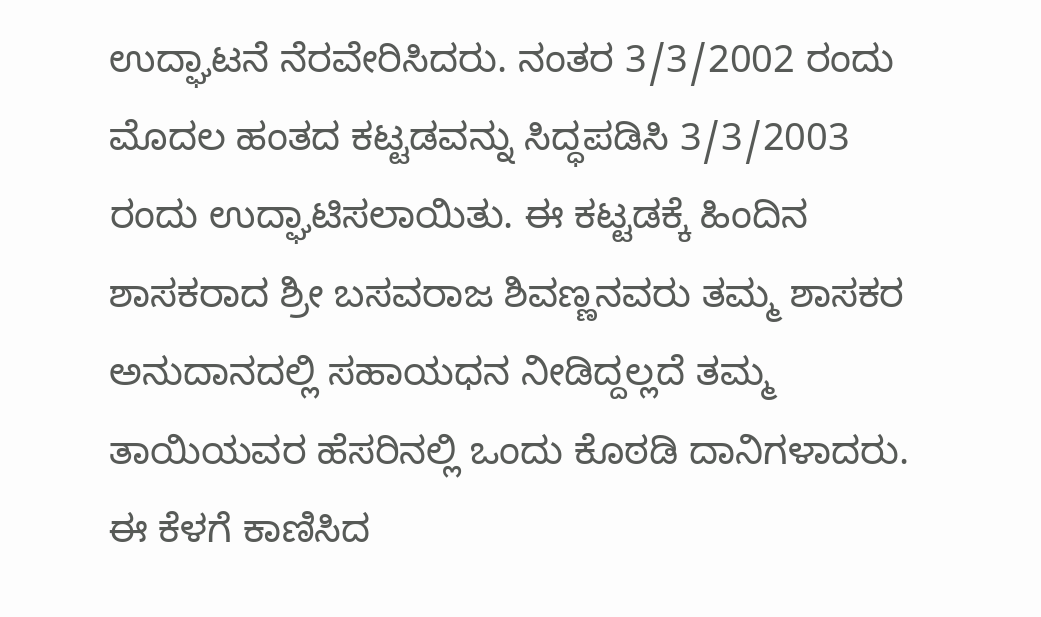ಉದ್ಘಾಟನೆ ನೆರವೇರಿಸಿದರು. ನಂತರ 3/3/2002 ರಂದು ಮೊದಲ ಹಂತದ ಕಟ್ಟಡವನ್ನು ಸಿದ್ಧಪಡಿಸಿ 3/3/2003 ರಂದು ಉದ್ಘಾಟಿಸಲಾಯಿತು. ಈ ಕಟ್ಟಡಕ್ಕೆ ಹಿಂದಿನ ಶಾಸಕರಾದ ಶ್ರೀ ಬಸವರಾಜ ಶಿವಣ್ಣನವರು ತಮ್ಮ ಶಾಸಕರ ಅನುದಾನದಲ್ಲಿ ಸಹಾಯಧನ ನೀಡಿದ್ದಲ್ಲದೆ ತಮ್ಮ ತಾಯಿಯವರ ಹೆಸರಿನಲ್ಲಿ ಒಂದು ಕೊಠಡಿ ದಾನಿಗಳಾದರು. ಈ ಕೆಳಗೆ ಕಾಣಿಸಿದ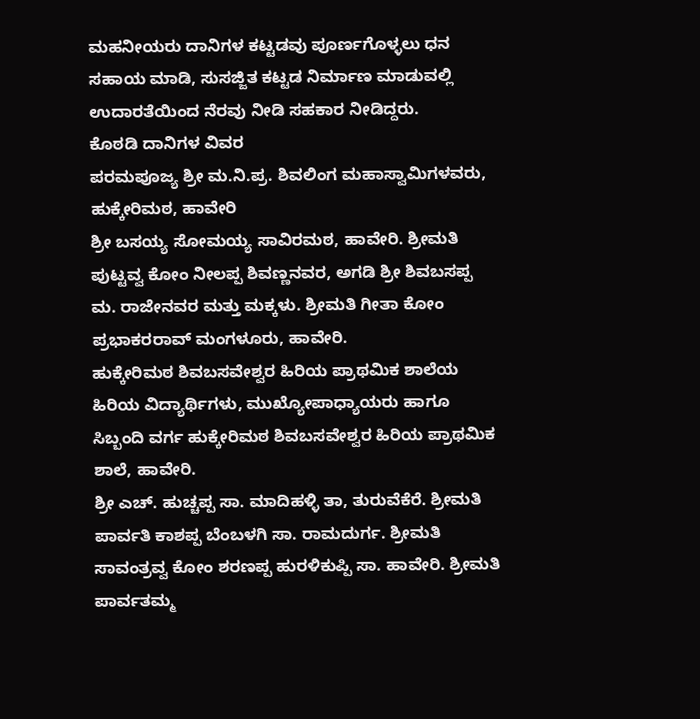ಮಹನೀಯರು ದಾನಿಗಳ ಕಟ್ಟಡವು ಪೂರ್ಣಗೊಳ್ಳಲು ಧನ ಸಹಾಯ ಮಾಡಿ, ಸುಸಜ್ಜಿತ ಕಟ್ಟಡ ನಿರ್ಮಾಣ ಮಾಡುವಲ್ಲಿ ಉದಾರತೆಯಿಂದ ನೆರವು ನೀಡಿ ಸಹಕಾರ ನೀಡಿದ್ದರು.
ಕೊಠಡಿ ದಾನಿಗಳ ವಿವರ
ಪರಮಪೂಜ್ಯ ಶ್ರೀ ಮ.ನಿ.ಪ್ರ. ಶಿವಲಿಂಗ ಮಹಾಸ್ವಾಮಿಗಳವರು, ಹುಕ್ಕೇರಿಮಠ, ಹಾವೇರಿ
ಶ್ರೀ ಬಸಯ್ಯ ಸೋಮಯ್ಯ ಸಾವಿರಮಠ, ಹಾವೇರಿ. ಶ್ರೀಮತಿ ಪುಟ್ಟವ್ವ ಕೋಂ ನೀಲಪ್ಪ ಶಿವಣ್ಣನವರ, ಅಗಡಿ ಶ್ರೀ ಶಿವಬಸಪ್ಪ ಮ. ರಾಜೇನವರ ಮತ್ತು ಮಕ್ಕಳು. ಶ್ರೀಮತಿ ಗೀತಾ ಕೋಂ ಪ್ರಭಾಕರರಾವ್ ಮಂಗಳೂರು, ಹಾವೇರಿ.
ಹುಕ್ಕೇರಿಮಠ ಶಿವಬಸವೇಶ್ವರ ಹಿರಿಯ ಪ್ರಾಥಮಿಕ ಶಾಲೆಯ ಹಿರಿಯ ವಿದ್ಯಾರ್ಥಿಗಳು, ಮುಖ್ಯೋಪಾಧ್ಯಾಯರು ಹಾಗೂ ಸಿಬ್ಬಂದಿ ವರ್ಗ ಹುಕ್ಕೇರಿಮಠ ಶಿವಬಸವೇಶ್ವರ ಹಿರಿಯ ಪ್ರಾಥಮಿಕ ಶಾಲೆ, ಹಾವೇರಿ.
ಶ್ರೀ ಎಚ್. ಹುಚ್ಚಪ್ಪ ಸಾ. ಮಾದಿಹಳ್ಳಿ ತಾ, ತುರುವೆಕೆರೆ. ಶ್ರೀಮತಿ ಪಾರ್ವತಿ ಕಾಶಪ್ಪ ಬೆಂಬಳಗಿ ಸಾ. ರಾಮದುರ್ಗ. ಶ್ರೀಮತಿ ಸಾವಂತ್ರವ್ವ ಕೋಂ ಶರಣಪ್ಪ ಹುರಳಿಕುಪ್ಪಿ ಸಾ. ಹಾವೇರಿ. ಶ್ರೀಮತಿ ಪಾರ್ವತಮ್ಮ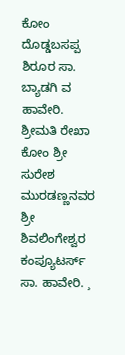ಕೋಂ ದೊಡ್ಡಬಸಪ್ಪ ಶಿರೂರ ಸಾ. ಬ್ಯಾಡಗಿ ವ ಹಾವೇರಿ.
ಶ್ರೀಮತಿ ರೇಖಾ ಕೋಂ ಶ್ರೀ ಸುರೇಶ ಮುರಡಣ್ಣನವರ ಶ್ರೀ ಶಿವಲಿಂಗೇಶ್ವರ ಕಂಪ್ಯೂಟರ್ಸ್ ಸಾ. ಹಾವೇರಿ. ¸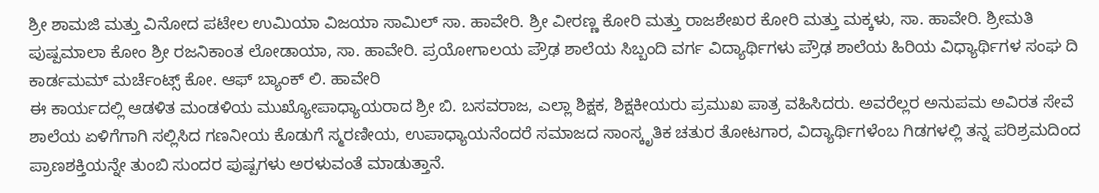ಶ್ರೀ ಶಾಮಜಿ ಮತ್ತು ವಿನೋದ ಪಟೇಲ ಉಮಿಯಾ ವಿಜಯಾ ಸಾಮಿಲ್ ಸಾ. ಹಾವೇರಿ. ಶ್ರೀ ವೀರಣ್ಣ ಕೋರಿ ಮತ್ತು ರಾಜಶೇಖರ ಕೋರಿ ಮತ್ತು ಮಕ್ಕಳು, ಸಾ. ಹಾವೇರಿ. ಶ್ರೀಮತಿ ಪುಷ್ಪಮಾಲಾ ಕೋಂ ಶ್ರೀ ರಜನಿಕಾಂತ ಲೋಡಾಯಾ, ಸಾ. ಹಾವೇರಿ. ಪ್ರಯೋಗಾಲಯ ಪ್ರೌಢ ಶಾಲೆಯ ಸಿಬ್ಬಂದಿ ವರ್ಗ ವಿದ್ಯಾರ್ಥಿಗಳು ಪ್ರೌಢ ಶಾಲೆಯ ಹಿರಿಯ ವಿಧ್ಯಾರ್ಥಿಗಳ ಸಂಘ ದಿ ಕಾರ್ಡಮಮ್ ಮರ್ಚೆಂಟ್ಸ್ ಕೋ. ಆಫ್ ಬ್ಯಾಂಕ್ ಲಿ. ಹಾವೇರಿ
ಈ ಕಾರ್ಯದಲ್ಲಿ ಆಡಳಿತ ಮಂಡಳಿಯ ಮುಖ್ಯೋಪಾಧ್ಯಾಯರಾದ ಶ್ರೀ ಬಿ. ಬಸವರಾಜ, ಎಲ್ಲಾ ಶಿಕ್ಷಕ, ಶಿಕ್ಷಕೀಯರು ಪ್ರಮುಖ ಪಾತ್ರ ವಹಿಸಿದರು. ಅವರೆಲ್ಲರ ಅನುಪಮ ಅವಿರತ ಸೇವೆ ಶಾಲೆಯ ಏಳಿಗೆಗಾಗಿ ಸಲ್ಲಿಸಿದ ಗಣನೀಯ ಕೊಡುಗೆ ಸ್ಮರಣೀಯ, ಉಪಾಧ್ಯಾಯನೆಂದರೆ ಸಮಾಜದ ಸಾಂಸ್ಕೃತಿಕ ಚತುರ ತೋಟಗಾರ, ವಿದ್ಯಾರ್ಥಿಗಳೆಂಬ ಗಿಡಗಳಲ್ಲಿ ತನ್ನ ಪರಿಶ್ರಮದಿಂದ ಪ್ರಾಣಶಕ್ತಿಯನ್ನೇ ತುಂಬಿ ಸುಂದರ ಪುಷ್ಪಗಳು ಅರಳುವಂತೆ ಮಾಡುತ್ತಾನೆ.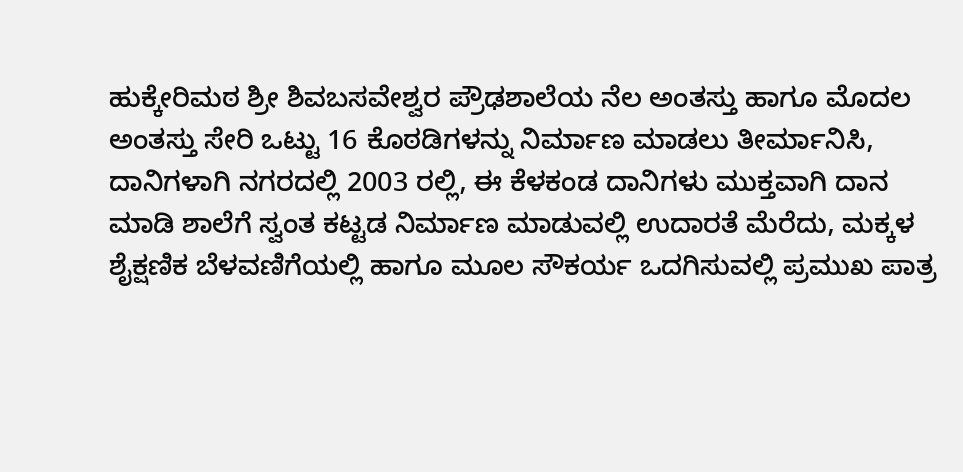ಹುಕ್ಕೇರಿಮಠ ಶ್ರೀ ಶಿವಬಸವೇಶ್ವರ ಪ್ರೌಢಶಾಲೆಯ ನೆಲ ಅಂತಸ್ತು ಹಾಗೂ ಮೊದಲ ಅಂತಸ್ತು ಸೇರಿ ಒಟ್ಟು 16 ಕೊಠಡಿಗಳನ್ನು ನಿರ್ಮಾಣ ಮಾಡಲು ತೀರ್ಮಾನಿಸಿ, ದಾನಿಗಳಾಗಿ ನಗರದಲ್ಲಿ 2003 ರಲ್ಲಿ, ಈ ಕೆಳಕಂಡ ದಾನಿಗಳು ಮುಕ್ತವಾಗಿ ದಾನ ಮಾಡಿ ಶಾಲೆಗೆ ಸ್ವಂತ ಕಟ್ಟಡ ನಿರ್ಮಾಣ ಮಾಡುವಲ್ಲಿ ಉದಾರತೆ ಮೆರೆದು, ಮಕ್ಕಳ ಶೈಕ್ಷಣಿಕ ಬೆಳವಣಿಗೆಯಲ್ಲಿ ಹಾಗೂ ಮೂಲ ಸೌಕರ್ಯ ಒದಗಿಸುವಲ್ಲಿ ಪ್ರಮುಖ ಪಾತ್ರ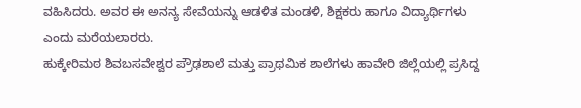ವಹಿಸಿದರು. ಅವರ ಈ ಅನನ್ಯ ಸೇವೆಯನ್ನು ಆಡಳಿತ ಮಂಡಳಿ, ಶಿಕ್ಷಕರು ಹಾಗೂ ವಿದ್ಯಾರ್ಥಿಗಳು ಎಂದು ಮರೆಯಲಾರರು.
ಹುಕ್ಕೇರಿಮಠ ಶಿವಬಸವೇಶ್ವರ ಪ್ರೌಢಶಾಲೆ ಮತ್ತು ಪ್ರಾಥಮಿಕ ಶಾಲೆಗಳು ಹಾವೇರಿ ಜಿಲ್ಲೆಯಲ್ಲಿ ಪ್ರಸಿದ್ದ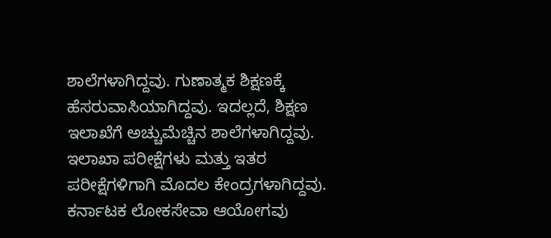ಶಾಲೆಗಳಾಗಿದ್ದವು. ಗುಣಾತ್ಮಕ ಶಿಕ್ಷಣಕ್ಕೆ ಹೆಸರುವಾಸಿಯಾಗಿದ್ದವು. ಇದಲ್ಲದೆ, ಶಿಕ್ಷಣ ಇಲಾಖೆಗೆ ಅಚ್ಚುಮೆಚ್ಚಿನ ಶಾಲೆಗಳಾಗಿದ್ದವು. ಇಲಾಖಾ ಪರೀಕ್ಷೆಗಳು ಮತ್ತು ಇತರ ಪರೀಕ್ಷೆಗಳಿಗಾಗಿ ಮೊದಲ ಕೇಂದ್ರಗಳಾಗಿದ್ದವು. ಕರ್ನಾಟಕ ಲೋಕಸೇವಾ ಆಯೋಗವು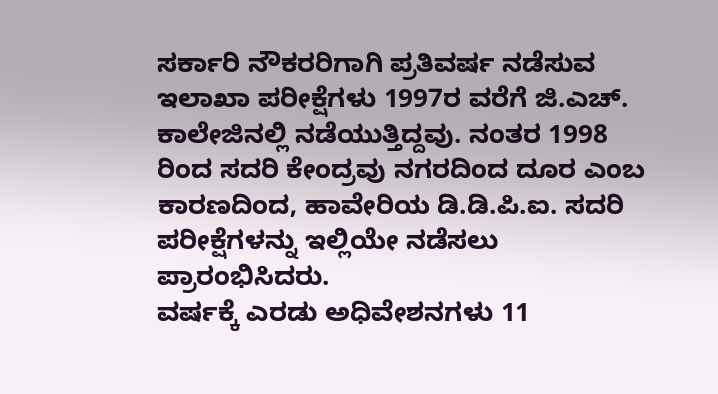ಸರ್ಕಾರಿ ನೌಕರರಿಗಾಗಿ ಪ್ರತಿವರ್ಷ ನಡೆಸುವ ಇಲಾಖಾ ಪರೀಕ್ಷೆಗಳು 1997ರ ವರೆಗೆ ಜಿ.ಎಚ್. ಕಾಲೇಜಿನಲ್ಲಿ ನಡೆಯುತ್ತಿದ್ದವು. ನಂತರ 1998 ರಿಂದ ಸದರಿ ಕೇಂದ್ರವು ನಗರದಿಂದ ದೂರ ಎಂಬ ಕಾರಣದಿಂದ, ಹಾವೇರಿಯ ಡಿ.ಡಿ.ಪಿ.ಐ. ಸದರಿ ಪರೀಕ್ಷೆಗಳನ್ನು ಇಲ್ಲಿಯೇ ನಡೆಸಲು ಪ್ರಾರಂಭಿಸಿದರು.
ವರ್ಷಕ್ಕೆ ಎರಡು ಅಧಿವೇಶನಗಳು 11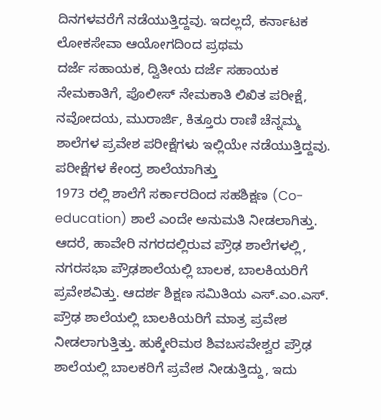ದಿನಗಳವರೆಗೆ ನಡೆಯುತ್ತಿದ್ದವು. ಇದಲ್ಲದೆ, ಕರ್ನಾಟಕ ಲೋಕಸೇವಾ ಆಯೋಗದಿಂದ ಪ್ರಥಮ
ದರ್ಜೆ ಸಹಾಯಕ, ದ್ವಿತೀಯ ದರ್ಜೆ ಸಹಾಯಕ ನೇಮಕಾತಿಗೆ, ಪೊಲೀಸ್ ನೇಮಕಾತಿ ಲಿಖಿತ ಪರೀಕ್ಷೆ, ನವೋದಯ, ಮುರಾರ್ಜಿ, ಕಿತ್ತೂರು ರಾಣಿ ಚೆನ್ನಮ್ಮ ಶಾಲೆಗಳ ಪ್ರವೇಶ ಪರೀಕ್ಷೆಗಳು ಇಲ್ಲಿಯೇ ನಡೆಯುತ್ತಿದ್ದವು. ಪರೀಕ್ಷೆಗಳ ಕೇಂದ್ರ ಶಾಲೆಯಾಗಿತ್ತು
1973 ರಲ್ಲಿ ಶಾಲೆಗೆ ಸರ್ಕಾರದಿಂದ ಸಹಶಿಕ್ಷಣ (Co-education) ಶಾಲೆ ಎಂದೇ ಅನುಮತಿ ನೀಡಲಾಗಿತ್ತು. ಆದರೆ, ಹಾವೇರಿ ನಗರದಲ್ಲಿರುವ ಪ್ರೌಢ ಶಾಲೆಗಳಲ್ಲಿ, ನಗರಸಭಾ ಪ್ರೌಢಶಾಲೆಯಲ್ಲಿ ಬಾಲಕ, ಬಾಲಕಿಯರಿಗೆ ಪ್ರವೇಶವಿತ್ತು. ಆದರ್ಶ ಶಿಕ್ಷಣ ಸಮಿತಿಯ ಎಸ್.ಎಂ.ಎಸ್. ಪ್ರೌಢ ಶಾಲೆಯಲ್ಲಿ ಬಾಲಕಿಯರಿಗೆ ಮಾತ್ರ ಪ್ರವೇಶ ನೀಡಲಾಗುತ್ತಿತ್ತು. ಹುಕ್ಕೇರಿಮಠ ಶಿವಬಸವೇಶ್ವರ ಪ್ರೌಢ ಶಾಲೆಯಲ್ಲಿ ಬಾಲಕರಿಗೆ ಪ್ರವೇಶ ನೀಡುತ್ತಿದ್ದು, ಇದು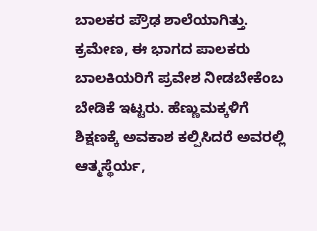ಬಾಲಕರ ಪ್ರೌಢ ಶಾಲೆಯಾಗಿತ್ತು. ಕ್ರಮೇಣ, ಈ ಭಾಗದ ಪಾಲಕರು ಬಾಲಕಿಯರಿಗೆ ಪ್ರವೇಶ ನೀಡಬೇಕೆಂಬ ಬೇಡಿಕೆ ಇಟ್ಟರು. ಹೆಣ್ಣುಮಕ್ಕಳಿಗೆ ಶಿಕ್ಷಣಕ್ಕೆ ಅವಕಾಶ ಕಲ್ಪಿಸಿದರೆ ಅವರಲ್ಲಿ ಆತ್ಮಸ್ಥೆರ್ಯ,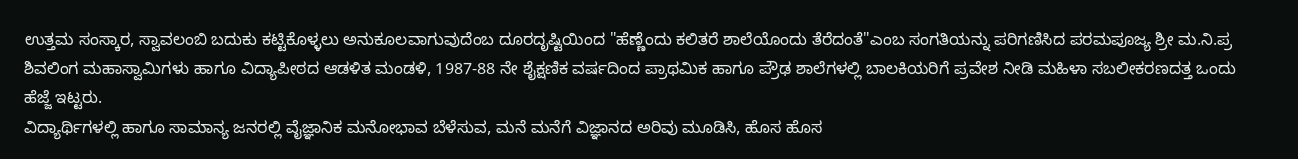ಉತ್ತಮ ಸಂಸ್ಕಾರ, ಸ್ವಾವಲಂಬಿ ಬದುಕು ಕಟ್ಟಿಕೊಳ್ಳಲು ಅನುಕೂಲವಾಗುವುದೆಂಬ ದೂರದೃಷ್ಟಿಯಿಂದ "ಹೆಣ್ಣೆಂದು ಕಲಿತರೆ ಶಾಲೆಯೊಂದು ತೆರೆದಂತೆ"ಎಂಬ ಸಂಗತಿಯನ್ನು ಪರಿಗಣಿಸಿದ ಪರಮಪೂಜ್ಯ ಶ್ರೀ ಮ.ನಿ.ಪ್ರ ಶಿವಲಿಂಗ ಮಹಾಸ್ವಾಮಿಗಳು ಹಾಗೂ ವಿದ್ಯಾಪೀಠದ ಆಡಳಿತ ಮಂಡಳಿ, 1987-88 ನೇ ಶೈಕ್ಷಣಿಕ ವರ್ಷದಿಂದ ಪ್ರಾಥಮಿಕ ಹಾಗೂ ಪ್ರೌಢ ಶಾಲೆಗಳಲ್ಲಿ ಬಾಲಕಿಯರಿಗೆ ಪ್ರವೇಶ ನೀಡಿ ಮಹಿಳಾ ಸಬಲೀಕರಣದತ್ತ ಒಂದು ಹೆಜ್ಜೆ ಇಟ್ಟರು.
ವಿದ್ಯಾರ್ಥಿಗಳಲ್ಲಿ ಹಾಗೂ ಸಾಮಾನ್ಯ ಜನರಲ್ಲಿ ವೈಜ್ಞಾನಿಕ ಮನೋಭಾವ ಬೆಳೆಸುವ, ಮನೆ ಮನೆಗೆ ವಿಜ್ಞಾನದ ಅರಿವು ಮೂಡಿಸಿ, ಹೊಸ ಹೊಸ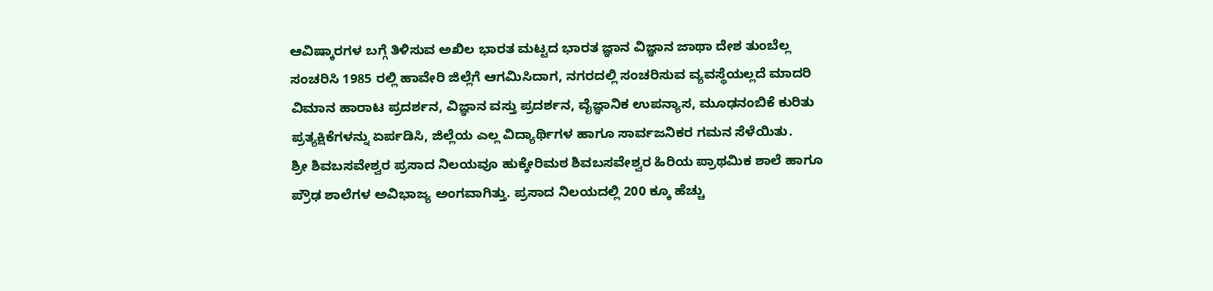ಆವಿಷ್ಕಾರಗಳ ಬಗ್ಗೆ ತಿಳಿಸುವ ಅಖಿಲ ಭಾರತ ಮಟ್ಟದ ಭಾರತ ಜ್ಞಾನ ವಿಜ್ಞಾನ ಜಾಥಾ ದೇಶ ತುಂಬೆಲ್ಲ ಸಂಚರಿಸಿ 1985 ರಲ್ಲಿ ಹಾವೇರಿ ಜಿಲ್ಲೆಗೆ ಆಗಮಿಸಿದಾಗ, ನಗರದಲ್ಲಿ ಸಂಚರಿಸುವ ವ್ಯವಸ್ಥೆಯಲ್ಲದೆ ಮಾದರಿ ವಿಮಾನ ಹಾರಾಟ ಪ್ರದರ್ಶನ, ವಿಜ್ಞಾನ ವಸ್ತು ಪ್ರದರ್ಶನ, ವೈಜ್ಞಾನಿಕ ಉಪನ್ಯಾಸ, ಮೂಢನಂಬಿಕೆ ಕುರಿತು ಪ್ರತ್ಯಕ್ಷಿಕೆಗಳನ್ನು ಏರ್ಪಡಿಸಿ, ಜಿಲ್ಲೆಯ ಎಲ್ಲ ವಿದ್ಯಾರ್ಥಿಗಳ ಹಾಗೂ ಸಾರ್ವಜನಿಕರ ಗಮನ ಸೆಳೆಯಿತು.
ಶ್ರೀ ಶಿವಬಸವೇಶ್ವರ ಪ್ರಸಾದ ನಿಲಯವೂ ಹುಕ್ಕೇರಿಮಠ ಶಿವಬಸವೇಶ್ವರ ಹಿರಿಯ ಪ್ರಾಥಮಿಕ ಶಾಲೆ ಹಾಗೂ ಪ್ರೌಢ ಶಾಲೆಗಳ ಅವಿಭಾಜ್ಯ ಅಂಗವಾಗಿತ್ತು. ಪ್ರಸಾದ ನಿಲಯದಲ್ಲಿ 200 ಕ್ಕೂ ಹೆಚ್ಚು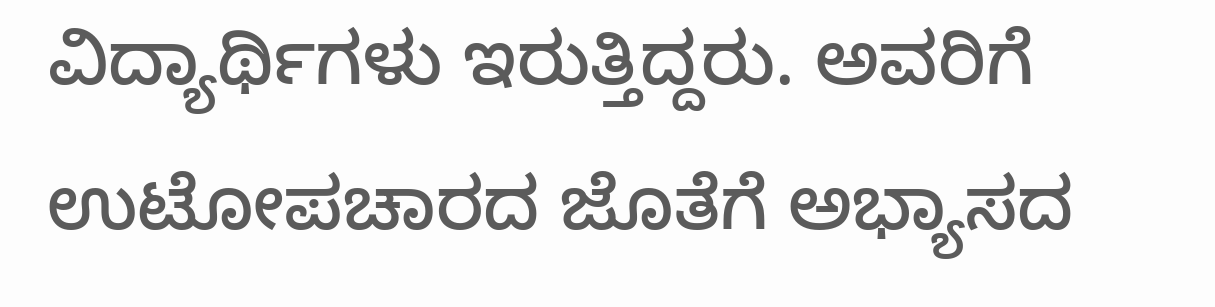ವಿದ್ಯಾರ್ಥಿಗಳು ಇರುತ್ತಿದ್ದರು. ಅವರಿಗೆ ಉಟೋಪಚಾರದ ಜೊತೆಗೆ ಅಭ್ಯಾಸದ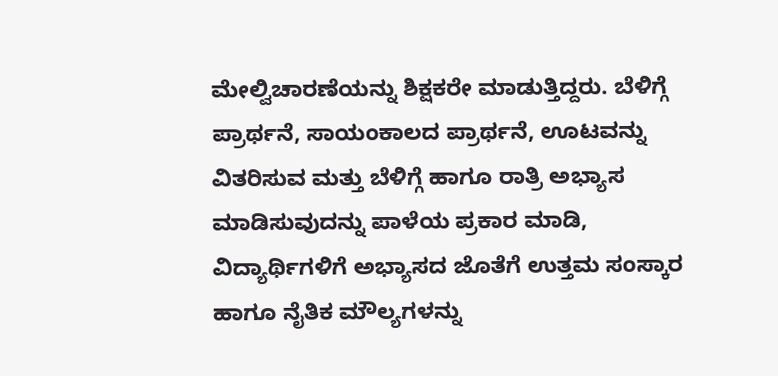ಮೇಲ್ವಿಚಾರಣೆಯನ್ನು ಶಿಕ್ಷಕರೇ ಮಾಡುತ್ತಿದ್ದರು. ಬೆಳಿಗ್ಗೆ ಪ್ರಾರ್ಥನೆ, ಸಾಯಂಕಾಲದ ಪ್ರಾರ್ಥನೆ, ಊಟವನ್ನು ವಿತರಿಸುವ ಮತ್ತು ಬೆಳಿಗ್ಗೆ ಹಾಗೂ ರಾತ್ರಿ ಅಭ್ಯಾಸ ಮಾಡಿಸುವುದನ್ನು ಪಾಳೆಯ ಪ್ರಕಾರ ಮಾಡಿ, ವಿದ್ಯಾರ್ಥಿಗಳಿಗೆ ಅಭ್ಯಾಸದ ಜೊತೆಗೆ ಉತ್ತಮ ಸಂಸ್ಕಾರ ಹಾಗೂ ನೈತಿಕ ಮೌಲ್ಯಗಳನ್ನು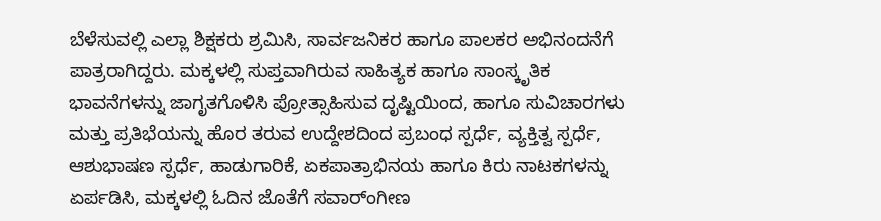ಬೆಳೆಸುವಲ್ಲಿ ಎಲ್ಲಾ ಶಿಕ್ಷಕರು ಶ್ರಮಿಸಿ, ಸಾರ್ವಜನಿಕರ ಹಾಗೂ ಪಾಲಕರ ಅಭಿನಂದನೆಗೆ ಪಾತ್ರರಾಗಿದ್ದರು. ಮಕ್ಕಳಲ್ಲಿ ಸುಪ್ತವಾಗಿರುವ ಸಾಹಿತ್ಯಕ ಹಾಗೂ ಸಾಂಸ್ಕೃತಿಕ ಭಾವನೆಗಳನ್ನು ಜಾಗೃತಗೊಳಿಸಿ ಪ್ರೋತ್ಸಾಹಿಸುವ ದೃಷ್ಟಿಯಿಂದ, ಹಾಗೂ ಸುವಿಚಾರಗಳು ಮತ್ತು ಪ್ರತಿಭೆಯನ್ನು ಹೊರ ತರುವ ಉದ್ದೇಶದಿಂದ ಪ್ರಬಂಧ ಸ್ಪರ್ಧೆ, ವ್ಯಕ್ತಿತ್ವ ಸ್ಪರ್ಧೆ, ಆಶುಭಾಷಣ ಸ್ಪರ್ಧೆ, ಹಾಡುಗಾರಿಕೆ, ಏಕಪಾತ್ರಾಭಿನಯ ಹಾಗೂ ಕಿರು ನಾಟಕಗಳನ್ನು ಏರ್ಪಡಿಸಿ, ಮಕ್ಕಳಲ್ಲಿ ಓದಿನ ಜೊತೆಗೆ ಸವಾರ್ಂಗೀಣ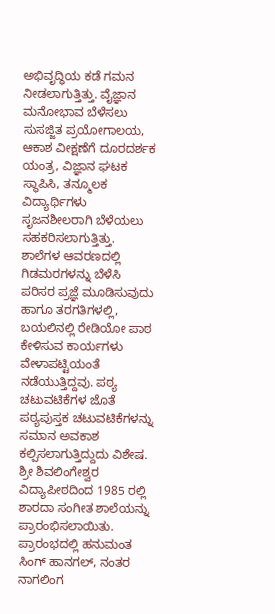ಅಭಿವೃದ್ಧಿಯ ಕಡೆ ಗಮನ ನೀಡಲಾಗುತ್ತಿತ್ತು. ವೈಜ್ಞಾನ ಮನೋಭಾವ ಬೆಳೆಸಲು ಸುಸಜ್ಜಿತ ಪ್ರಯೋಗಾಲಯ, ಆಕಾಶ ವೀಕ್ಷಣೆಗೆ ದೂರದರ್ಶಕ ಯಂತ್ರ, ವಿಜ್ಞಾನ ಘಟಕ ಸ್ಥಾಪಿಸಿ, ತನ್ಮೂಲಕ ವಿದ್ಯಾರ್ಥಿಗಳು ಸೃಜನಶೀಲರಾಗಿ ಬೆಳೆಯಲು ಸಹಕರಿಸಲಾಗುತ್ತಿತ್ತು. ಶಾಲೆಗಳ ಆವರಣದಲ್ಲಿ ಗಿಡಮರಗಳನ್ನು ಬೆಳೆಸಿ ಪರಿಸರ ಪ್ರಜ್ಞೆ ಮೂಡಿಸುವುದು ಹಾಗೂ ತರಗತಿಗಳಲ್ಲಿ, ಬಯಲಿನಲ್ಲಿ ರೇಡಿಯೋ ಪಾಠ ಕೇಳಿಸುವ ಕಾರ್ಯಗಳು ವೇಳಾಪಟ್ಟಿಯಂತೆ ನಡೆಯುತ್ತಿದ್ದವು. ಪಠ್ಯ ಚಟುವಟಿಕೆಗಳ ಜೊತೆ ಪಠ್ಯಪುಸ್ತಕ ಚಟುವಟಿಕೆಗಳನ್ನು ಸಮಾನ ಅವಕಾಶ ಕಲ್ಪಿಸಲಾಗುತ್ತಿದ್ದುದು ವಿಶೇಷ.
ಶ್ರೀ ಶಿವಲಿಂಗೇಶ್ವರ ವಿದ್ಯಾಪೀಠದಿಂದ 1985 ರಲ್ಲಿ ಶಾರದಾ ಸಂಗೀತ ಶಾಲೆಯನ್ನು ಪ್ರಾರಂಭಿಸಲಾಯಿತು. ಪ್ರಾರಂಭದಲ್ಲಿ ಹನುಮಂತ ಸಿಂಗ್ ಹಾನಗಲ್, ನಂತರ ನಾಗಲಿಂಗ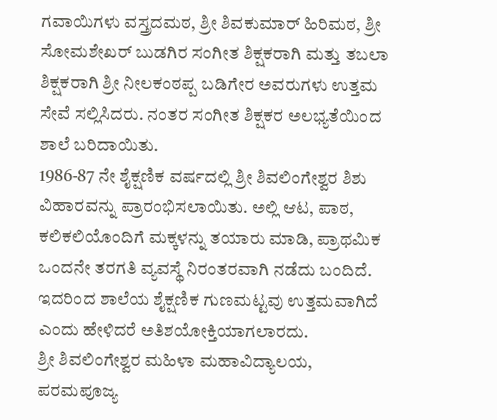ಗವಾಯಿಗಳು ವಸ್ತ್ರದಮಠ, ಶ್ರೀ ಶಿವಕುಮಾರ್ ಹಿರಿಮಠ, ಶ್ರೀ ಸೋಮಶೇಖರ್ ಬುಡಗಿರ ಸಂಗೀತ ಶಿಕ್ಷಕರಾಗಿ ಮತ್ತು ತಬಲಾ ಶಿಕ್ಷಕರಾಗಿ ಶ್ರೀ ನೀಲಕಂಠಪ್ಪ ಬಡಿಗೇರ ಅವರುಗಳು ಉತ್ತಮ ಸೇವೆ ಸಲ್ಲಿಸಿದರು. ನಂತರ ಸಂಗೀತ ಶಿಕ್ಷಕರ ಅಲಭ್ಯತೆಯಿಂದ ಶಾಲೆ ಬರಿದಾಯಿತು.
1986-87 ನೇ ಶೈಕ್ಷಣಿಕ ವರ್ಷದಲ್ಲಿ ಶ್ರೀ ಶಿವಲಿಂಗೇಶ್ವರ ಶಿಶು ವಿಹಾರವನ್ನು ಪ್ರಾರಂಭಿಸಲಾಯಿತು. ಅಲ್ಲಿ ಆಟ, ಪಾಠ, ಕಲಿಕಲಿಯೊಂದಿಗೆ ಮಕ್ಕಳನ್ನು ತಯಾರು ಮಾಡಿ, ಪ್ರಾಥಮಿಕ ಒಂದನೇ ತರಗತಿ ವ್ಯವಸ್ಥೆ ನಿರಂತರವಾಗಿ ನಡೆದು ಬಂದಿದೆ. ಇದರಿಂದ ಶಾಲೆಯ ಶೈಕ್ಷಣಿಕ ಗುಣಮಟ್ಟವು ಉತ್ತಮವಾಗಿದೆ ಎಂದು ಹೇಳಿದರೆ ಅತಿಶಯೋಕ್ತಿಯಾಗಲಾರದು.
ಶ್ರೀ ಶಿವಲಿಂಗೇಶ್ವರ ಮಹಿಳಾ ಮಹಾವಿದ್ಯಾಲಯ,
ಪರಮಪೂಜ್ಯ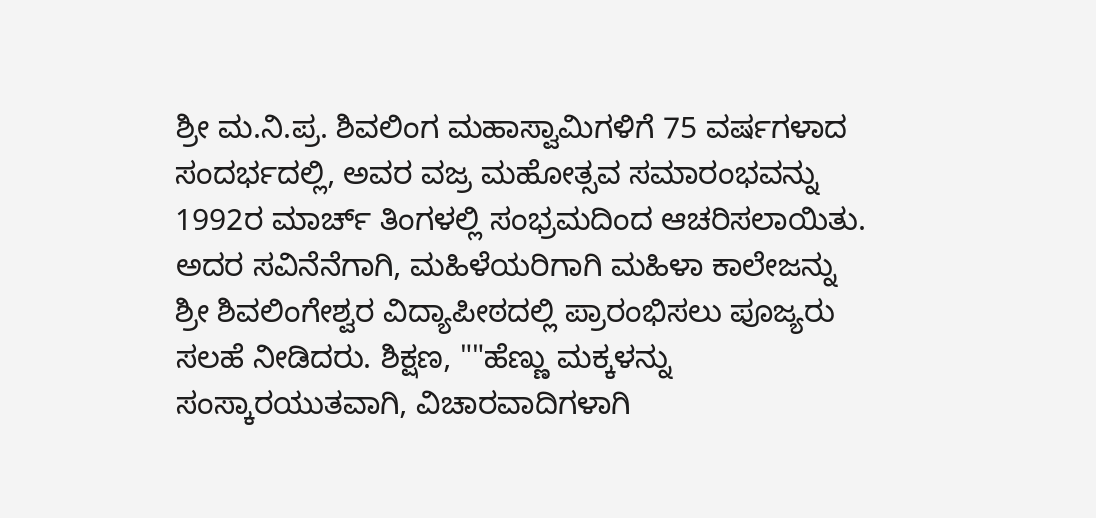ಶ್ರೀ ಮ.ನಿ.ಪ್ರ. ಶಿವಲಿಂಗ ಮಹಾಸ್ವಾಮಿಗಳಿಗೆ 75 ವರ್ಷಗಳಾದ ಸಂದರ್ಭದಲ್ಲಿ, ಅವರ ವಜ್ರ ಮಹೋತ್ಸವ ಸಮಾರಂಭವನ್ನು 1992ರ ಮಾರ್ಚ್ ತಿಂಗಳಲ್ಲಿ ಸಂಭ್ರಮದಿಂದ ಆಚರಿಸಲಾಯಿತು. ಅದರ ಸವಿನೆನೆಗಾಗಿ, ಮಹಿಳೆಯರಿಗಾಗಿ ಮಹಿಳಾ ಕಾಲೇಜನ್ನು ಶ್ರೀ ಶಿವಲಿಂಗೇಶ್ವರ ವಿದ್ಯಾಪೀಠದಲ್ಲಿ ಪ್ರಾರಂಭಿಸಲು ಪೂಜ್ಯರು ಸಲಹೆ ನೀಡಿದರು. ಶಿಕ್ಷಣ, ""ಹೆಣ್ಣು ಮಕ್ಕಳನ್ನು ಸಂಸ್ಕಾರಯುತವಾಗಿ, ವಿಚಾರವಾದಿಗಳಾಗಿ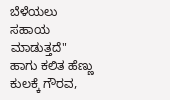ಬೆಳೆಯಲು ಸಹಾಯ ಮಾಡುತ್ತದೆ" ಹಾಗು ಕಲಿತ ಹೆಣ್ಣು ಕುಲಕ್ಕೆ ಗೌರವ,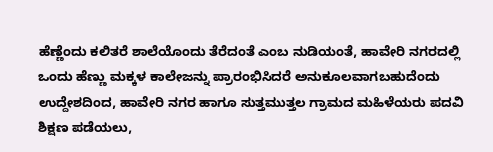ಹೆಣ್ಣೆಂದು ಕಲಿತರೆ ಶಾಲೆಯೊಂದು ತೆರೆದಂತೆ ಎಂಬ ನುಡಿಯಂತೆ, ಹಾವೇರಿ ನಗರದಲ್ಲಿ ಒಂದು ಹೆಣ್ಣು ಮಕ್ಕಳ ಕಾಲೇಜನ್ನು ಪ್ರಾರಂಭಿಸಿದರೆ ಅನುಕೂಲವಾಗಬಹುದೆಂದು ಉದ್ದೇಶದಿಂದ, ಹಾವೇರಿ ನಗರ ಹಾಗೂ ಸುತ್ತಮುತ್ತಲ ಗ್ರಾಮದ ಮಹಿಳೆಯರು ಪದವಿ ಶಿಕ್ಷಣ ಪಡೆಯಲು,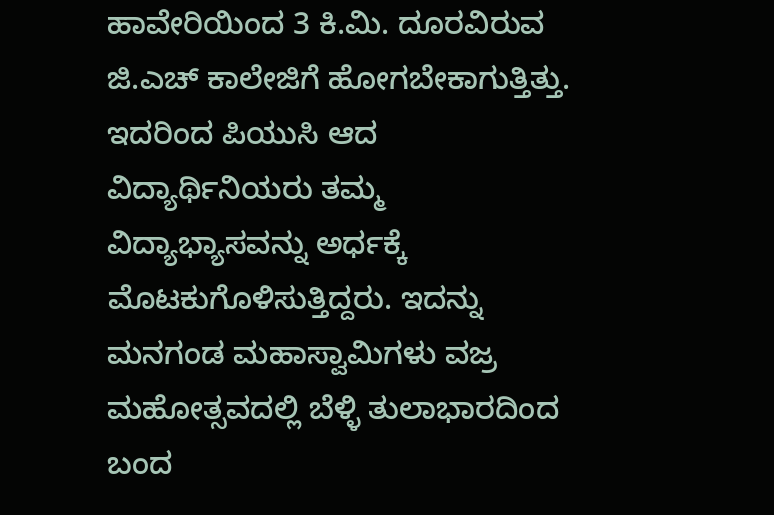ಹಾವೇರಿಯಿಂದ 3 ಕಿ.ಮಿ. ದೂರವಿರುವ ಜಿ.ಎಚ್ ಕಾಲೇಜಿಗೆ ಹೋಗಬೇಕಾಗುತ್ತಿತ್ತು. ಇದರಿಂದ ಪಿಯುಸಿ ಆದ ವಿದ್ಯಾರ್ಥಿನಿಯರು ತಮ್ಮ ವಿದ್ಯಾಭ್ಯಾಸವನ್ನು ಅರ್ಧಕ್ಕೆ ಮೊಟಕುಗೊಳಿಸುತ್ತಿದ್ದರು. ಇದನ್ನು ಮನಗಂಡ ಮಹಾಸ್ವಾಮಿಗಳು ವಜ್ರ ಮಹೋತ್ಸವದಲ್ಲಿ ಬೆಳ್ಳಿ ತುಲಾಭಾರದಿಂದ ಬಂದ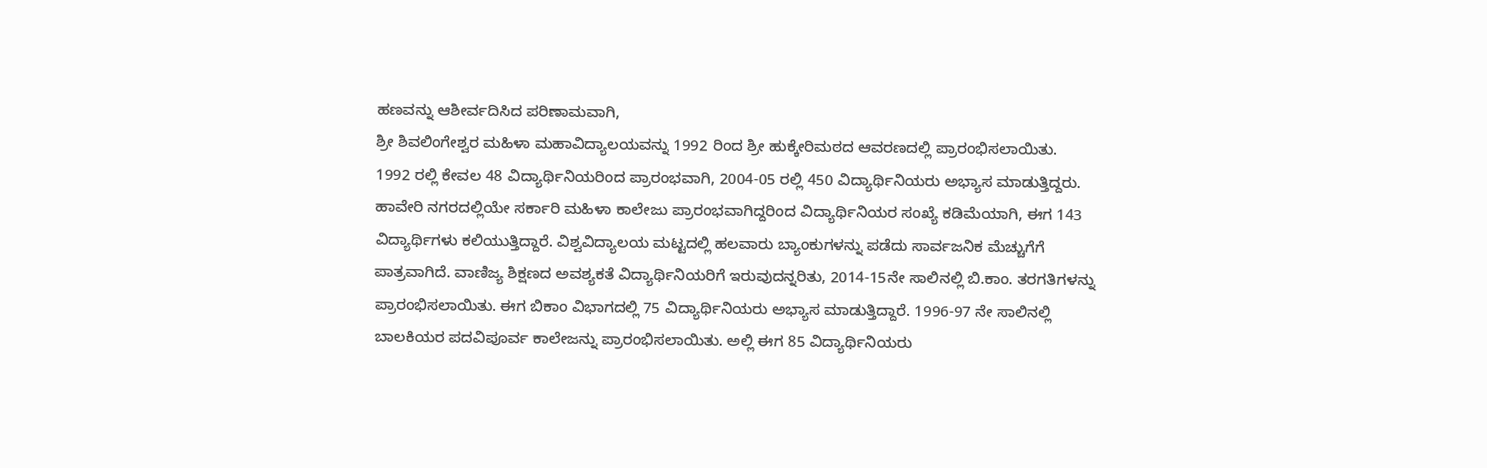ಹಣವನ್ನು ಆಶೀರ್ವದಿಸಿದ ಪರಿಣಾಮವಾಗಿ,
ಶ್ರೀ ಶಿವಲಿಂಗೇಶ್ವರ ಮಹಿಳಾ ಮಹಾವಿದ್ಯಾಲಯವನ್ನು 1992 ರಿಂದ ಶ್ರೀ ಹುಕ್ಕೇರಿಮಠದ ಆವರಣದಲ್ಲಿ ಪ್ರಾರಂಭಿಸಲಾಯಿತು.
1992 ರಲ್ಲಿ ಕೇವಲ 48 ವಿದ್ಯಾರ್ಥಿನಿಯರಿಂದ ಪ್ರಾರಂಭವಾಗಿ, 2004-05 ರಲ್ಲಿ 450 ವಿದ್ಯಾರ್ಥಿನಿಯರು ಅಭ್ಯಾಸ ಮಾಡುತ್ತಿದ್ದರು. ಹಾವೇರಿ ನಗರದಲ್ಲಿಯೇ ಸರ್ಕಾರಿ ಮಹಿಳಾ ಕಾಲೇಜು ಪ್ರಾರಂಭವಾಗಿದ್ದರಿಂದ ವಿದ್ಯಾರ್ಥಿನಿಯರ ಸಂಖ್ಯೆ ಕಡಿಮೆಯಾಗಿ, ಈಗ 143 ವಿದ್ಯಾರ್ಥಿಗಳು ಕಲಿಯುತ್ತಿದ್ದಾರೆ. ವಿಶ್ವವಿದ್ಯಾಲಯ ಮಟ್ಟದಲ್ಲಿ ಹಲವಾರು ಬ್ಯಾಂಕುಗಳನ್ನು ಪಡೆದು ಸಾರ್ವಜನಿಕ ಮೆಚ್ಚುಗೆಗೆ ಪಾತ್ರವಾಗಿದೆ. ವಾಣಿಜ್ಯ ಶಿಕ್ಷಣದ ಅವಶ್ಯಕತೆ ವಿದ್ಯಾರ್ಥಿನಿಯರಿಗೆ ಇರುವುದನ್ನರಿತು, 2014-15ನೇ ಸಾಲಿನಲ್ಲಿ ಬಿ.ಕಾಂ. ತರಗತಿಗಳನ್ನು ಪ್ರಾರಂಭಿಸಲಾಯಿತು. ಈಗ ಬಿಕಾಂ ವಿಭಾಗದಲ್ಲಿ 75 ವಿದ್ಯಾರ್ಥಿನಿಯರು ಅಭ್ಯಾಸ ಮಾಡುತ್ತಿದ್ದಾರೆ. 1996-97 ನೇ ಸಾಲಿನಲ್ಲಿ ಬಾಲಕಿಯರ ಪದವಿಪೂರ್ವ ಕಾಲೇಜನ್ನು ಪ್ರಾರಂಭಿಸಲಾಯಿತು. ಅಲ್ಲಿ ಈಗ 85 ವಿದ್ಯಾರ್ಥಿನಿಯರು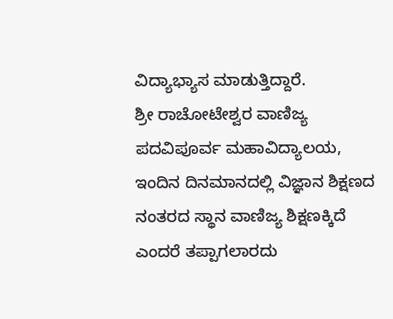ವಿದ್ಯಾಭ್ಯಾಸ ಮಾಡುತ್ತಿದ್ದಾರೆ.
ಶ್ರೀ ರಾಚೋಟೇಶ್ವರ ವಾಣಿಜ್ಯ ಪದವಿಪೂರ್ವ ಮಹಾವಿದ್ಯಾಲಯ, ಇಂದಿನ ದಿನಮಾನದಲ್ಲಿ ವಿಜ್ಞಾನ ಶಿಕ್ಷಣದ ನಂತರದ ಸ್ಥಾನ ವಾಣಿಜ್ಯ ಶಿಕ್ಷಣಕ್ಕಿದೆ ಎಂದರೆ ತಪ್ಪಾಗಲಾರದು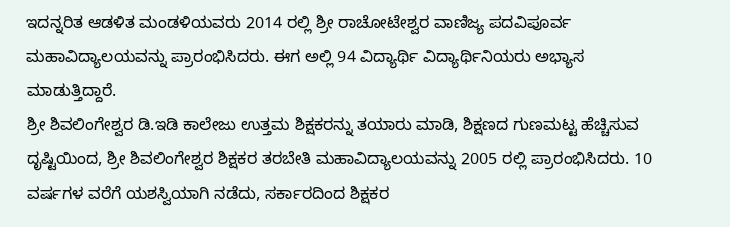ಇದನ್ನರಿತ ಆಡಳಿತ ಮಂಡಳಿಯವರು 2014 ರಲ್ಲಿ ಶ್ರೀ ರಾಚೋಟೇಶ್ವರ ವಾಣಿಜ್ಯ ಪದವಿಪೂರ್ವ ಮಹಾವಿದ್ಯಾಲಯವನ್ನು ಪ್ರಾರಂಭಿಸಿದರು. ಈಗ ಅಲ್ಲಿ 94 ವಿದ್ಯಾರ್ಥಿ ವಿದ್ಯಾರ್ಥಿನಿಯರು ಅಭ್ಯಾಸ ಮಾಡುತ್ತಿದ್ದಾರೆ.
ಶ್ರೀ ಶಿವಲಿಂಗೇಶ್ವರ ಡಿ.ಇಡಿ ಕಾಲೇಜು ಉತ್ತಮ ಶಿಕ್ಷಕರನ್ನು ತಯಾರು ಮಾಡಿ, ಶಿಕ್ಷಣದ ಗುಣಮಟ್ಟ ಹೆಚ್ಚಿಸುವ ದೃಷ್ಟಿಯಿಂದ, ಶ್ರೀ ಶಿವಲಿಂಗೇಶ್ವರ ಶಿಕ್ಷಕರ ತರಬೇತಿ ಮಹಾವಿದ್ಯಾಲಯವನ್ನು 2005 ರಲ್ಲಿ ಪ್ರಾರಂಭಿಸಿದರು. 10 ವರ್ಷಗಳ ವರೆಗೆ ಯಶಸ್ವಿಯಾಗಿ ನಡೆದು, ಸರ್ಕಾರದಿಂದ ಶಿಕ್ಷಕರ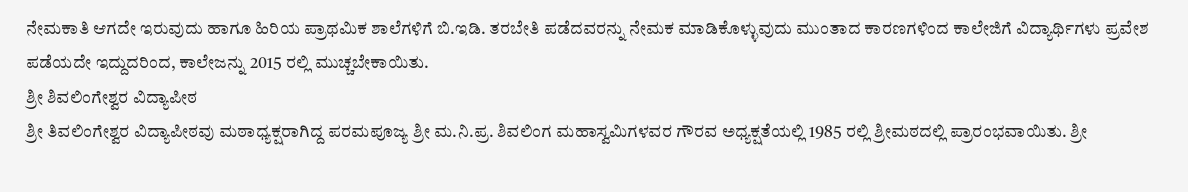ನೇಮಕಾತಿ ಆಗದೇ ಇರುವುದು ಹಾಗೂ ಹಿರಿಯ ಪ್ರಾಥಮಿಕ ಶಾಲೆಗಳಿಗೆ ಬಿ.ಇಡಿ. ತರಬೇತಿ ಪಡೆದವರನ್ನು ನೇಮಕ ಮಾಡಿಕೊಳ್ಳುವುದು ಮುಂತಾದ ಕಾರಣಗಳಿಂದ ಕಾಲೇಜಿಗೆ ವಿದ್ಯಾರ್ಥಿಗಳು ಪ್ರವೇಶ ಪಡೆಯದೇ ಇದ್ದುದರಿಂದ, ಕಾಲೇಜನ್ನು 2015 ರಲ್ಲಿ ಮುಚ್ಚಬೇಕಾಯಿತು.
ಶ್ರೀ ಶಿವಲಿಂಗೇಶ್ವರ ವಿದ್ಯಾಪೀಠ
ಶ್ರೀ ತಿವಲಿಂಗೇಶ್ವರ ವಿದ್ಯಾಪೀಠವು ಮಠಾಧ್ಯಕ್ಷರಾಗಿದ್ದ ಪರಮಪೂಜ್ಯ ಶ್ರೀ ಮ.ನಿ.ಪ್ರ. ಶಿವಲಿಂಗ ಮಹಾಸ್ವಮಿಗಳವರ ಗೌರವ ಅಧ್ಯಕ್ಷತೆಯಲ್ಲಿ 1985 ರಲ್ಲಿ ಶ್ರೀಮಠದಲ್ಲಿ ಪ್ರಾರಂಭವಾಯಿತು. ಶ್ರೀ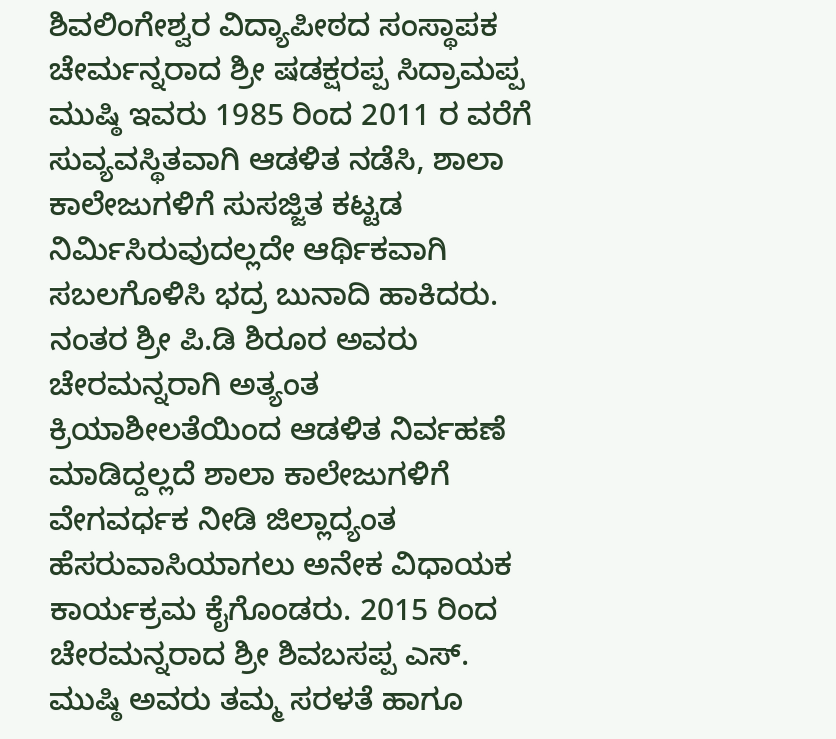ಶಿವಲಿಂಗೇಶ್ವರ ವಿದ್ಯಾಪೀಠದ ಸಂಸ್ಥಾಪಕ ಚೇರ್ಮನ್ನರಾದ ಶ್ರೀ ಷಡಕ್ಷರಪ್ಪ ಸಿದ್ರಾಮಪ್ಪ ಮುಷ್ಠಿ ಇವರು 1985 ರಿಂದ 2011 ರ ವರೆಗೆ ಸುವ್ಯವಸ್ಥಿತವಾಗಿ ಆಡಳಿತ ನಡೆಸಿ, ಶಾಲಾ ಕಾಲೇಜುಗಳಿಗೆ ಸುಸಜ್ಜಿತ ಕಟ್ಟಡ ನಿರ್ಮಿಸಿರುವುದಲ್ಲದೇ ಆರ್ಥಿಕವಾಗಿ ಸಬಲಗೊಳಿಸಿ ಭದ್ರ ಬುನಾದಿ ಹಾಕಿದರು. ನಂತರ ಶ್ರೀ ಪಿ.ಡಿ ಶಿರೂರ ಅವರು ಚೇರಮನ್ನರಾಗಿ ಅತ್ಯಂತ ಕ್ರಿಯಾಶೀಲತೆಯಿಂದ ಆಡಳಿತ ನಿರ್ವಹಣೆ ಮಾಡಿದ್ದಲ್ಲದೆ ಶಾಲಾ ಕಾಲೇಜುಗಳಿಗೆ ವೇಗವರ್ಧಕ ನೀಡಿ ಜಿಲ್ಲಾದ್ಯಂತ ಹೆಸರುವಾಸಿಯಾಗಲು ಅನೇಕ ವಿಧಾಯಕ ಕಾರ್ಯಕ್ರಮ ಕೈಗೊಂಡರು. 2015 ರಿಂದ ಚೇರಮನ್ನರಾದ ಶ್ರೀ ಶಿವಬಸಪ್ಪ ಎಸ್. ಮುಷ್ಠಿ ಅವರು ತಮ್ಮ ಸರಳತೆ ಹಾಗೂ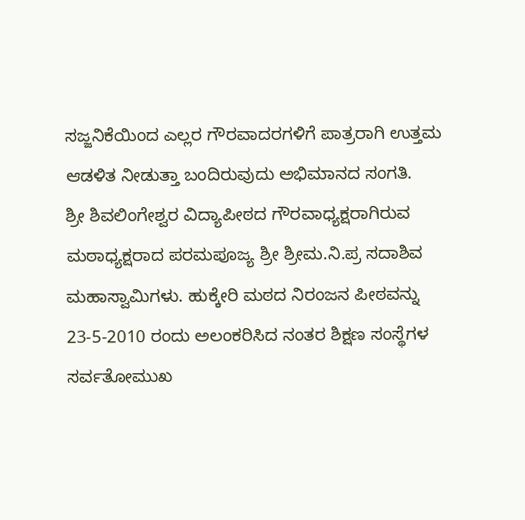ಸಜ್ಜನಿಕೆಯಿಂದ ಎಲ್ಲರ ಗೌರವಾದರಗಳಿಗೆ ಪಾತ್ರರಾಗಿ ಉತ್ತಮ ಆಡಳಿತ ನೀಡುತ್ತಾ ಬಂದಿರುವುದು ಅಭಿಮಾನದ ಸಂಗತಿ.
ಶ್ರೀ ಶಿವಲಿಂಗೇಶ್ವರ ವಿದ್ಯಾಪೀಠದ ಗೌರವಾಧ್ಯಕ್ಷರಾಗಿರುವ ಮಠಾಧ್ಯಕ್ಷರಾದ ಪರಮಪೂಜ್ಯ ಶ್ರೀ ಶ್ರೀಮ.ನಿ.ಪ್ರ ಸದಾಶಿವ ಮಹಾಸ್ವಾಮಿಗಳು. ಹುಕ್ಕೇರಿ ಮಠದ ನಿರಂಜನ ಪೀಠವನ್ನು 23-5-2010 ರಂದು ಅಲಂಕರಿಸಿದ ನಂತರ ಶಿಕ್ಷಣ ಸಂಸ್ಥೆಗಳ ಸರ್ವತೋಮುಖ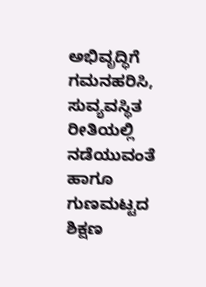ಅಭಿವೃದ್ಧಿಗೆ ಗಮನಹರಿಸಿ, ಸುವ್ಯವಸ್ಥಿತ ರೀತಿಯಲ್ಲಿ ನಡೆಯುವಂತೆ ಹಾಗೂ ಗುಣಮಟ್ಟದ ಶಿಕ್ಷಣ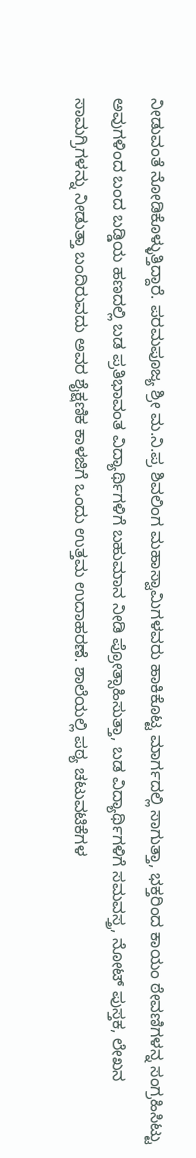ನೀಡುವಂತೆ ನೋಡಿಕೊಳ್ಳುತ್ತಿದ್ದಾರೆ. ಪರಮಪೂಜ್ಯ ಶ್ರೀ ಮ.ನಿ.ಪ್ರ ಶಿವಲಿಂಗ ಮಹಾಸ್ವಾಮಿಗಳವರು ಹಾಕಿಕೊಟ್ಟ ಮಾರ್ಗದಲ್ಲಿ ಸಾಗುತ್ತಾ, ಭಕ್ತರಿಂದ ಕಾಯಂ ಠೇವಣಿಗಳನ್ನ ಸಂಗ್ರಹಿಸಿಟ್ಟು ಅವುಗಳಿಂದ ಬಂದ ಬಡ್ಡಿಯ ಹಣದಲ್ಲಿ ಬಡ ಪ್ರತಿಭಾವಂತ ವಿದ್ಯಾರ್ಥಿಗಳಿಗೆ ಬಹುಮಾನ ನೀಡಿ ಪ್ರೋತ್ಸಾಹಿಸುತ್ತಾ, ಬಡ ವಿದ್ಯಾರ್ಥಿಗಳಿಗೆ ಸಮವಸ್ತ್ರ, ನೋಟ್ ಪುಸ್ತಕ, ಲೇಖನ ಸಾಮಗ್ರಿಗಳನ್ನು ನೀಡುತ್ತಾ ಬಂದಿರುವದು ಅವರ ಶೈಕ್ಷಣಿಕ ಕಾಳಜಿಗೆ ಒಂದು ಉತ್ತಮ ಉದಾಹರಣೆ. ಶಾಲೆಯಲ್ಲಿ ಪಠ್ಯ ಚಟುವಟಿಕೆಗಳ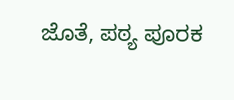ಜೊತೆ, ಪಠ್ಯ ಪೂರಕ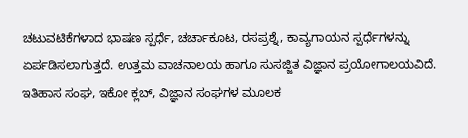ಚಟುವಟಿಕೆಗಳಾದ ಭಾಷಣ ಸ್ಪರ್ಧೆ, ಚರ್ಚಾಕೂಟ, ರಸಪ್ರಶ್ನೆ, ಕಾವ್ಯಗಾಯನ ಸ್ಪರ್ಧೆಗಳನ್ನು ಏರ್ಪಡಿಸಲಾಗುತ್ತದೆ. ಉತ್ತಮ ವಾಚನಾಲಯ ಹಾಗೂ ಸುಸಜ್ಜಿತ ವಿಜ್ಞಾನ ಪ್ರಯೋಗಾಲಯವಿದೆ. ಇತಿಹಾಸ ಸಂಘ, ಇಕೋ ಕ್ಲಬ್, ವಿಜ್ಞಾನ ಸಂಘಗಳ ಮೂಲಕ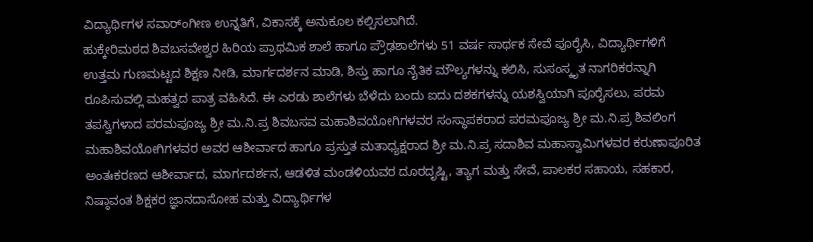ವಿದ್ಯಾರ್ಥಿಗಳ ಸವಾರ್ಂಗೀಣ ಉನ್ನತಿಗೆ, ವಿಕಾಸಕ್ಕೆ ಅನುಕೂಲ ಕಲ್ಪಿಸಲಾಗಿದೆ.
ಹುಕ್ಕೇರಿಮಠದ ಶಿವಬಸವೇಶ್ವರ ಹಿರಿಯ ಪ್ರಾಥಮಿಕ ಶಾಲೆ ಹಾಗೂ ಪ್ರೌಢಶಾಲೆಗಳು 51 ವರ್ಷ ಸಾರ್ಥಕ ಸೇವೆ ಪೂರೈಸಿ, ವಿದ್ಯಾರ್ಥಿಗಳಿಗೆ ಉತ್ತಮ ಗುಣಮಟ್ಟದ ಶಿಕ್ಷಣ ನೀಡಿ, ಮಾರ್ಗದರ್ಶನ ಮಾಡಿ, ಶಿಸ್ತು ಹಾಗೂ ನೈತಿಕ ಮೌಲ್ಯಗಳನ್ನು ಕಲಿಸಿ, ಸುಸಂಸ್ಕೃತ ನಾಗರಿಕರನ್ನಾಗಿ ರೂಪಿಸುವಲ್ಲಿ ಮಹತ್ವದ ಪಾತ್ರ ವಹಿಸಿದೆ. ಈ ಎರಡು ಶಾಲೆಗಳು ಬೆಳೆದು ಬಂದು ಐದು ದಶಕಗಳನ್ನು ಯಶಸ್ವಿಯಾಗಿ ಪೂರೈಸಲು, ಪರಮ ತಪಸ್ವಿಗಳಾದ ಪರಮಪೂಜ್ಯ ಶ್ರೀ ಮ.ನಿ.ಪ್ರ ಶಿವಬಸವ ಮಹಾಶಿವಯೋಗಿಗಳವರ ಸಂಸ್ಥಾಪಕರಾದ ಪರಮಪೂಜ್ಯ ಶ್ರೀ ಮ.ನಿ.ಪ್ರ ಶಿವಲಿಂಗ ಮಹಾಶಿವಯೋಗಿಗಳವರ ಅವರ ಆಶೀರ್ವಾದ ಹಾಗೂ ಪ್ರಸ್ತುತ ಮತಾಧ್ಯಕ್ಷರಾದ ಶ್ರೀ ಮ.ನಿ.ಪ್ರ ಸದಾಶಿವ ಮಹಾಸ್ವಾಮಿಗಳವರ ಕರುಣಾಪೂರಿತ ಅಂತಃಕರಣದ ಆಶೀರ್ವಾದ, ಮಾರ್ಗದರ್ಶನ, ಆಡಳಿತ ಮಂಡಳಿಯವರ ದೂರದೃಷ್ಟಿ, ತ್ಯಾಗ ಮತ್ತು ಸೇವೆ, ಪಾಲಕರ ಸಹಾಯ, ಸಹಕಾರ, ನಿಷ್ಠಾವಂತ ಶಿಕ್ಷಕರ ಜ್ಞಾನದಾಸೋಹ ಮತ್ತು ವಿದ್ಯಾರ್ಥಿಗಳ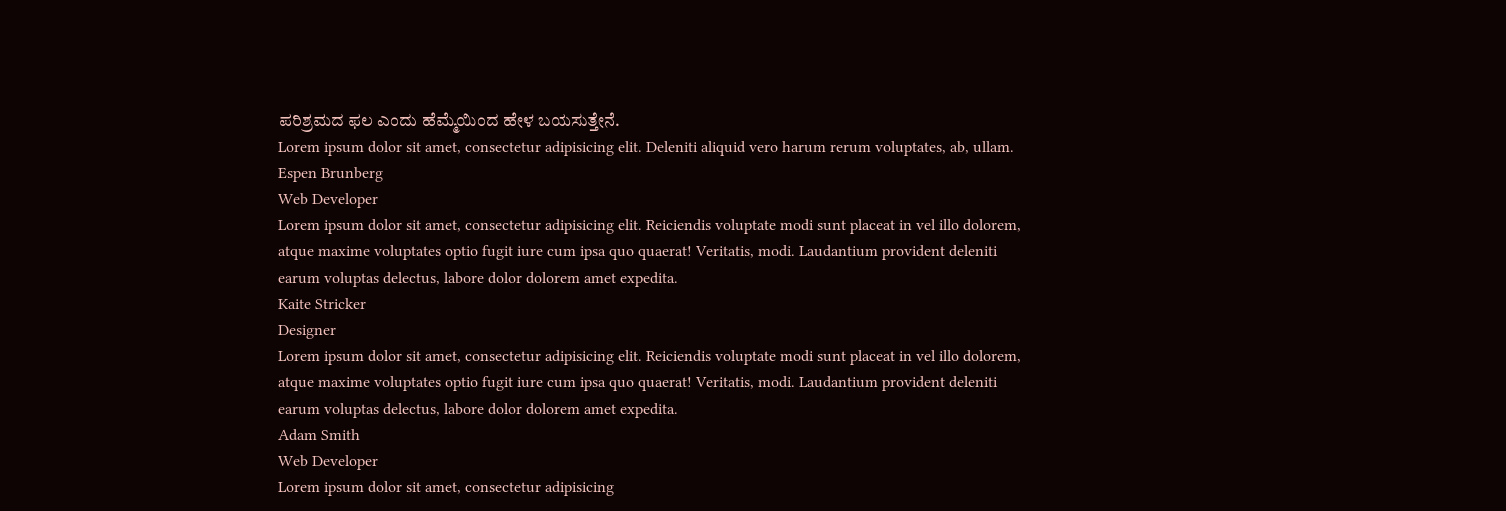ಪರಿಶ್ರಮದ ಫಲ ಎಂದು ಹೆಮ್ಮೆಯಿಂದ ಹೇಳ ಬಯಸುತ್ತೇನೆ.
Lorem ipsum dolor sit amet, consectetur adipisicing elit. Deleniti aliquid vero harum rerum voluptates, ab, ullam.
Espen Brunberg
Web Developer
Lorem ipsum dolor sit amet, consectetur adipisicing elit. Reiciendis voluptate modi sunt placeat in vel illo dolorem, atque maxime voluptates optio fugit iure cum ipsa quo quaerat! Veritatis, modi. Laudantium provident deleniti earum voluptas delectus, labore dolor dolorem amet expedita.
Kaite Stricker
Designer
Lorem ipsum dolor sit amet, consectetur adipisicing elit. Reiciendis voluptate modi sunt placeat in vel illo dolorem, atque maxime voluptates optio fugit iure cum ipsa quo quaerat! Veritatis, modi. Laudantium provident deleniti earum voluptas delectus, labore dolor dolorem amet expedita.
Adam Smith
Web Developer
Lorem ipsum dolor sit amet, consectetur adipisicing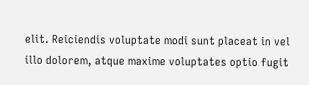elit. Reiciendis voluptate modi sunt placeat in vel illo dolorem, atque maxime voluptates optio fugit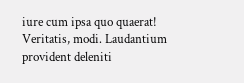iure cum ipsa quo quaerat! Veritatis, modi. Laudantium provident deleniti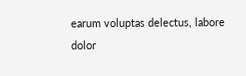earum voluptas delectus, labore dolor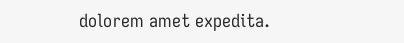dolorem amet expedita.